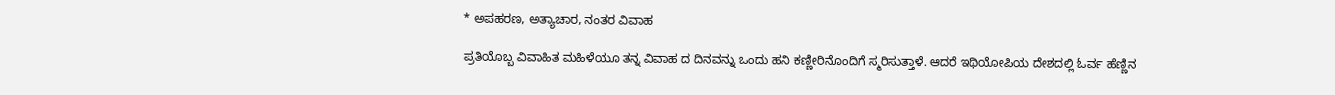* ಅಪಹರಣ, ಅತ್ಯಾಚಾರ, ನಂತರ ವಿವಾಹ

ಪ್ರತಿಯೊಬ್ಬ ವಿವಾಹಿತ ಮಹಿಳೆಯೂ ತನ್ನ ವಿವಾಹ ದ ದಿನವನ್ನು ಒಂದು ಹನಿ ಕಣ್ಣೀರಿನೊಂದಿಗೆ ಸ್ಮರಿಸುತ್ತಾಳೆ. ಆದರೆ ಇಥಿಯೋಪಿಯ ದೇಶದಲ್ಲಿ ಓರ್ವ ಹೆಣ್ಣಿನ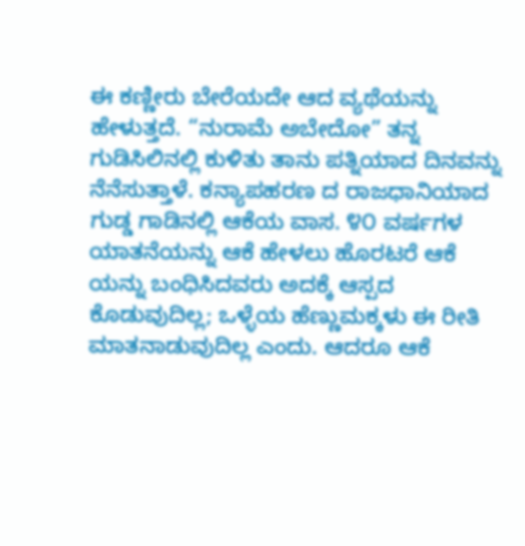ಈ ಕಣ್ಣೀರು ಬೇರೆಯದೇ ಆದ ವ್ಯಥೆಯನ್ನು ಹೇಳುತ್ತದೆ. “ನುರಾಮೆ ಅಬೇದೋ” ತನ್ನ ಗುಡಿಸಿಲಿನಲ್ಲಿ ಕುಳಿತು ತಾನು ಪತ್ನಿಯಾದ ದಿನವನ್ನು ನೆನೆಸುತ್ತಾಳೆ. ಕನ್ಯಾಪಹರಣ ದ ರಾಜಧಾನಿಯಾದ ಗುಡ್ಡ ಗಾಡಿನಲ್ಲಿ ಆಕೆಯ ವಾಸ. ೪೦ ವರ್ಷಗಳ ಯಾತನೆಯನ್ನು ಆಕೆ ಹೇಳಲು ಹೊರಟರೆ ಆಕೆ ಯನ್ನು ಬಂಧಿಸಿದವರು ಅದಕ್ಕೆ ಆಸ್ಪದ ಕೊಡುವುದಿಲ್ಲ; ಒಳ್ಳೆಯ ಹೆಣ್ಣುಮಕ್ಕಳು ಈ ರೀತಿ ಮಾತನಾಡುವುದಿಲ್ಲ ಎಂದು. ಆದರೂ ಆಕೆ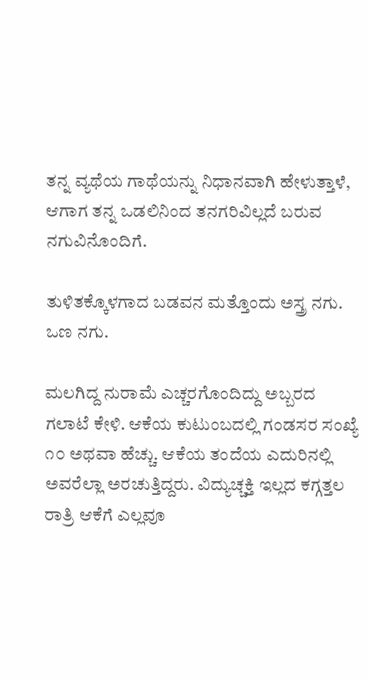ತನ್ನ ವ್ಯಥೆಯ ಗಾಥೆಯನ್ನು ನಿಧಾನವಾಗಿ ಹೇಳುತ್ತಾಳೆ, ಆಗಾಗ ತನ್ನ ಒಡಲಿನಿಂದ ತನಗರಿವಿಲ್ಲದೆ ಬರುವ ನಗುವಿನೊಂದಿಗೆ.

ತುಳಿತಕ್ಕೊಳಗಾದ ಬಡವನ ಮತ್ತೊಂದು ಅಸ್ತ್ರ ನಗು. ಒಣ ನಗು.

ಮಲಗಿದ್ದ ನುರಾಮೆ ಎಚ್ಚರಗೊಂದಿದ್ದು ಅಬ್ಬರದ ಗಲಾಟೆ ಕೇಳಿ. ಆಕೆಯ ಕುಟುಂಬದಲ್ಲಿ ಗಂಡಸರ ಸಂಖ್ಯೆ ೧೦ ಅಥವಾ ಹೆಚ್ಚು. ಆಕೆಯ ತಂದೆಯ ಎದುರಿನಲ್ಲಿ ಅವರೆಲ್ಲಾ ಅರಚುತ್ತಿದ್ದರು. ವಿದ್ಯುಚ್ಚಕ್ತಿ ಇಲ್ಲದ ಕಗ್ಗತ್ತಲ ರಾತ್ರಿ ಆಕೆಗೆ ಎಲ್ಲವೂ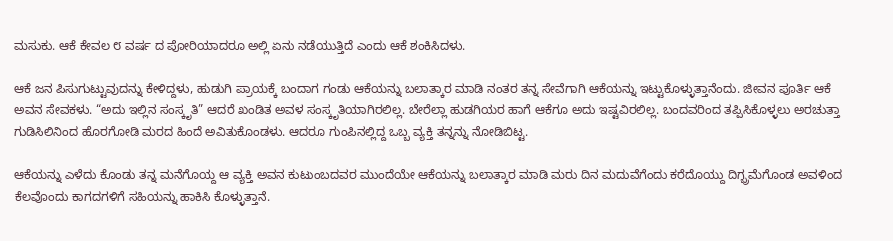ಮಸುಕು. ಆಕೆ ಕೇವಲ ೮ ವರ್ಷ ದ ಪೋರಿಯಾದರೂ ಅಲ್ಲಿ ಏನು ನಡೆಯುತ್ತಿದೆ ಎಂದು ಆಕೆ ಶಂಕಿಸಿದಳು.

ಆಕೆ ಜನ ಪಿಸುಗುಟ್ಟುವುದನ್ನು ಕೇಳಿದ್ದಳು, ಹುಡುಗಿ ಪ್ರಾಯಕ್ಕೆ ಬಂದಾಗ ಗಂಡು ಆಕೆಯನ್ನು ಬಲಾತ್ಕಾರ ಮಾಡಿ ನಂತರ ತನ್ನ ಸೇವೆಗಾಗಿ ಆಕೆಯನ್ನು ಇಟ್ಟುಕೊಳ್ಳುತ್ತಾನೆಂದು. ಜೀವನ ಪೂರ್ತಿ ಆಕೆ ಅವನ ಸೇವಕಳು. “ಅದು ಇಲ್ಲಿನ ಸಂಸ್ಕೃತಿ” ಆದರೆ ಖಂಡಿತ ಅವಳ ಸಂಸ್ಕೃತಿಯಾಗಿರಲಿಲ್ಲ. ಬೇರೆಲ್ಲಾ ಹುಡಗಿಯರ ಹಾಗೆ ಆಕೆಗೂ ಅದು ಇಷ್ಟವಿರಲಿಲ್ಲ. ಬಂದವರಿಂದ ತಪ್ಪಿಸಿಕೊಳ್ಳಲು ಅರಚುತ್ತಾ ಗುಡಿಸಿಲಿನಿಂದ ಹೊರಗೋಡಿ ಮರದ ಹಿಂದೆ ಅವಿತುಕೊಂಡಳು. ಆದರೂ ಗುಂಪಿನಲ್ಲಿದ್ದ ಒಬ್ಬ ವ್ಯಕ್ತಿ ತನ್ನನ್ನು ನೋಡಿಬಿಟ್ಟ.

ಆಕೆಯನ್ನು ಎಳೆದು ಕೊಂಡು ತನ್ನ ಮನೆಗೊಯ್ದ ಆ ವ್ಯಕ್ತಿ ಅವನ ಕುಟುಂಬದವರ ಮುಂದೆಯೇ ಆಕೆಯನ್ನು ಬಲಾತ್ಕಾರ ಮಾಡಿ ಮರು ದಿನ ಮದುವೆಗೆಂದು ಕರೆದೊಯ್ದು ದಿಗ್ಭ್ರಮೆಗೊಂಡ ಅವಳಿಂದ ಕೆಲವೊಂದು ಕಾಗದಗಳಿಗೆ ಸಹಿಯನ್ನು ಹಾಕಿಸಿ ಕೊಳ್ಳುತ್ತಾನೆ.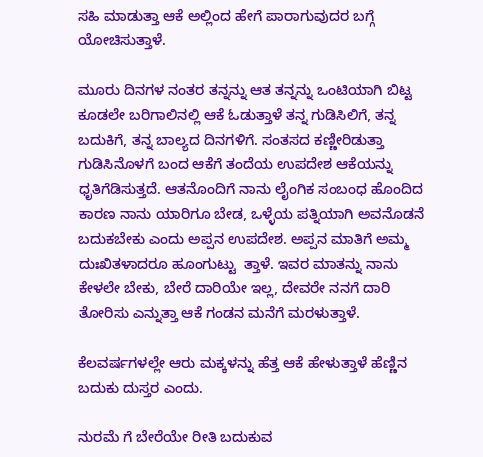ಸಹಿ ಮಾಡುತ್ತಾ ಆಕೆ ಅಲ್ಲಿಂದ ಹೇಗೆ ಪಾರಾಗುವುದರ ಬಗ್ಗೆ ಯೋಚಿಸುತ್ತಾಳೆ.

ಮೂರು ದಿನಗಳ ನಂತರ ತನ್ನನ್ನು ಆತ ತನ್ನನ್ನು ಒಂಟಿಯಾಗಿ ಬಿಟ್ಟ ಕೂಡಲೇ ಬರಿಗಾಲಿನಲ್ಲಿ ಆಕೆ ಓಡುತ್ತಾಳೆ ತನ್ನ ಗುಡಿಸಿಲಿಗೆ, ತನ್ನ ಬದುಕಿಗೆ, ತನ್ನ ಬಾಲ್ಯದ ದಿನಗಳಿಗೆ. ಸಂತಸದ ಕಣ್ಣೀರಿಡುತ್ತಾ ಗುಡಿಸಿನೊಳಗೆ ಬಂದ ಆಕೆಗೆ ತಂದೆಯ ಉಪದೇಶ ಆಕೆಯನ್ನು ಧೃತಿಗೆಡಿಸುತ್ತದೆ. ಆತನೊಂದಿಗೆ ನಾನು ಲೈಂಗಿಕ ಸಂಬಂಧ ಹೊಂದಿದ ಕಾರಣ ನಾನು ಯಾರಿಗೂ ಬೇಡ, ಒಳ್ಳೆಯ ಪತ್ನಿಯಾಗಿ ಅವನೊಡನೆ ಬದುಕಬೇಕು ಎಂದು ಅಪ್ಪನ ಉಪದೇಶ. ಅಪ್ಪನ ಮಾತಿಗೆ ಅಮ್ಮ ದುಃಖಿತಳಾದರೂ ಹೂಂಗುಟ್ಟು  ತ್ತಾಳೆ. ಇವರ ಮಾತನ್ನು ನಾನು ಕೇಳಲೇ ಬೇಕು, ಬೇರೆ ದಾರಿಯೇ ಇಲ್ಲ, ದೇವರೇ ನನಗೆ ದಾರಿ ತೋರಿಸು ಎನ್ನುತ್ತಾ ಆಕೆ ಗಂಡನ ಮನೆಗೆ ಮರಳುತ್ತಾಳೆ.

ಕೆಲವರ್ಷಗಳಲ್ಲೇ ಆರು ಮಕ್ಕಳನ್ನು ಹೆತ್ತ ಆಕೆ ಹೇಳುತ್ತಾಳೆ ಹೆಣ್ಣಿನ ಬದುಕು ದುಸ್ತರ ಎಂದು.

ನುರಮೆ ಗೆ ಬೇರೆಯೇ ರೀತಿ ಬದುಕುವ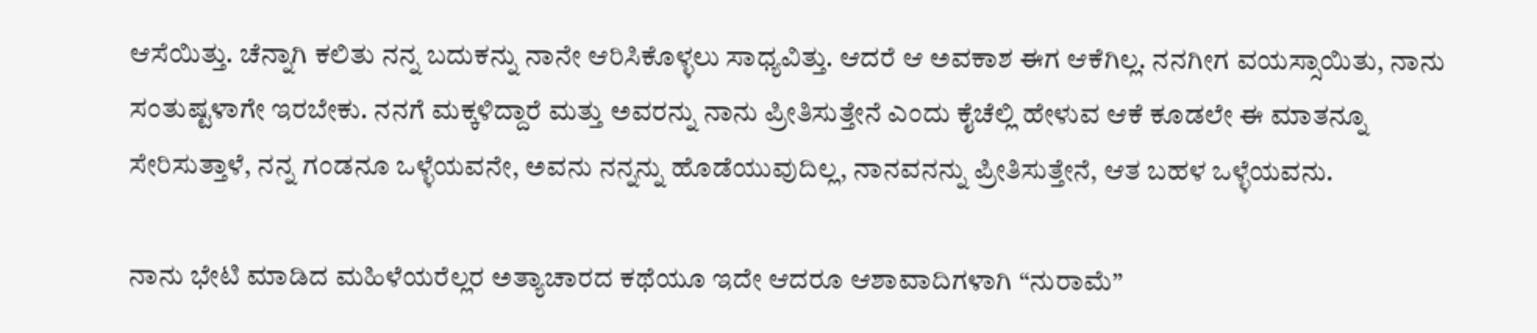ಆಸೆಯಿತ್ತು. ಚೆನ್ನಾಗಿ ಕಲಿತು ನನ್ನ ಬದುಕನ್ನು ನಾನೇ ಆರಿಸಿಕೊಳ್ಳಲು ಸಾಧ್ಯವಿತ್ತು. ಆದರೆ ಆ ಅವಕಾಶ ಈಗ ಆಕೆಗಿಲ್ಲ. ನನಗೀಗ ವಯಸ್ಸಾಯಿತು, ನಾನು ಸಂತುಷ್ಟಳಾಗೇ ಇರಬೇಕು. ನನಗೆ ಮಕ್ಕಳಿದ್ದಾರೆ ಮತ್ತು ಅವರನ್ನು ನಾನು ಪ್ರೀತಿಸುತ್ತೇನೆ ಎಂದು ಕೈಚೆಲ್ಲಿ ಹೇಳುವ ಆಕೆ ಕೂಡಲೇ ಈ ಮಾತನ್ನೂ ಸೇರಿಸುತ್ತಾಳೆ, ನನ್ನ ಗಂಡನೂ ಒಳ್ಳೆಯವನೇ, ಅವನು ನನ್ನನ್ನು ಹೊಡೆಯುವುದಿಲ್ಲ, ನಾನವನನ್ನು ಪ್ರೀತಿಸುತ್ತೇನೆ, ಆತ ಬಹಳ ಒಳ್ಳೆಯವನು.

ನಾನು ಭೇಟಿ ಮಾಡಿದ ಮಹಿಳೆಯರೆಲ್ಲರ ಅತ್ಯಾಚಾರದ ಕಥೆಯೂ ಇದೇ ಆದರೂ ಆಶಾವಾದಿಗಳಾಗಿ “ನುರಾಮೆ”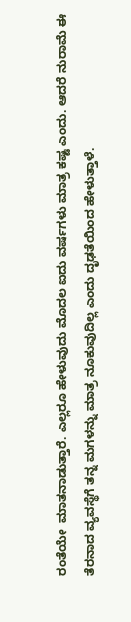ರಂತೆಯೇ  ಮಾತನಾಡುತ್ತಾರೆ. ಎಲ್ಲರೂ ಹೇಳುವುದು ಮೊದಲ ಐದು ವರ್ಷಗಳು ಮಾತ್ರ ಕಷ್ಟ ಎಂದು. ಆದರೆ ನುರಾಮೆ ಈ ತೆರನಾದ ವ್ಯವಸ್ಥೆಗೆ ತನ್ನ ಮಗಳನ್ನು ಮಾತ್ರ ನೂಕುವುದಿಲ್ಲ ಎಂದು ದೃಢತೆಯಿಂದ ಹೇಳುತ್ತಾಳೆ.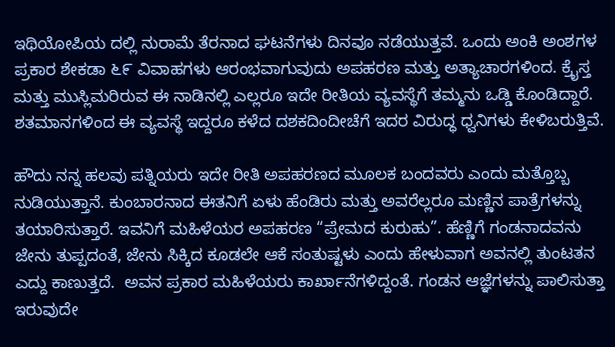ಇಥಿಯೋಪಿಯ ದಲ್ಲಿ ನುರಾಮೆ ತೆರನಾದ ಘಟನೆಗಳು ದಿನವೂ ನಡೆಯುತ್ತವೆ. ಒಂದು ಅಂಕಿ ಅಂಶಗಳ ಪ್ರಕಾರ ಶೇಕಡಾ ೬೯ ವಿವಾಹಗಳು ಆರಂಭವಾಗುವುದು ಅಪಹರಣ ಮತ್ತು ಅತ್ಯಾಚಾರಗಳಿಂದ. ಕ್ರೈಸ್ತ ಮತ್ತು ಮುಸ್ಲಿಮರಿರುವ ಈ ನಾಡಿನಲ್ಲಿ ಎಲ್ಲರೂ ಇದೇ ರೀತಿಯ ವ್ಯವಸ್ಥೆಗೆ ತಮ್ಮನು ಒಡ್ಡಿ ಕೊಂಡಿದ್ದಾರೆ. ಶತಮಾನಗಳಿಂದ ಈ ವ್ಯವಸ್ಥೆ ಇದ್ದರೂ ಕಳೆದ ದಶಕದಿಂದೀಚೆಗೆ ಇದರ ವಿರುದ್ಧ ಧ್ವನಿಗಳು ಕೇಳಿಬರುತ್ತಿವೆ.

ಹೌದು ನನ್ನ ಹಲವು ಪತ್ನಿಯರು ಇದೇ ರೀತಿ ಅಪಹರಣದ ಮೂಲಕ ಬಂದವರು ಎಂದು ಮತ್ತೊಬ್ಬ ನುಡಿಯುತ್ತಾನೆ. ಕುಂಬಾರನಾದ ಈತನಿಗೆ ಏಳು ಹೆಂಡಿರು ಮತ್ತು ಅವರೆಲ್ಲರೂ ಮಣ್ಣಿನ ಪಾತ್ರೆಗಳನ್ನು ತಯಾರಿಸುತ್ತಾರೆ. ಇವನಿಗೆ ಮಹಿಳೆಯರ ಅಪಹರಣ “ಪ್ರೇಮದ ಕುರುಹು”. ಹೆಣ್ಣಿಗೆ ಗಂಡನಾದವನು ಜೇನು ತುಪ್ಪದಂತೆ, ಜೇನು ಸಿಕ್ಕಿದ ಕೂಡಲೇ ಆಕೆ ಸಂತುಷ್ಟಳು ಎಂದು ಹೇಳುವಾಗ ಅವನಲ್ಲಿ ತುಂಟತನ  ಎದ್ದು ಕಾಣುತ್ತದೆ.  ಅವನ ಪ್ರಕಾರ ಮಹಿಳೆಯರು ಕಾರ್ಖಾನೆಗಳಿದ್ದಂತೆ. ಗಂಡನ ಆಜ್ಞೆಗಳನ್ನು ಪಾಲಿಸುತ್ತಾ ಇರುವುದೇ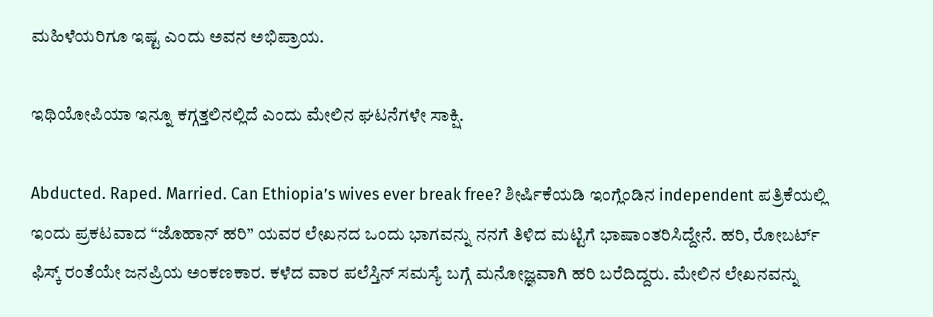ಮಹಿಳೆಯರಿಗೂ ಇಷ್ಟ ಎಂದು ಅವನ ಅಭಿಪ್ರಾಯ.

ಇಥಿಯೋಪಿಯಾ ಇನ್ನೂ ಕಗ್ಗತ್ತಲಿನಲ್ಲಿದೆ ಎಂದು ಮೇಲಿನ ಘಟನೆಗಳೇ ಸಾಕ್ಷಿ.

Abducted. Raped. Married. Can Ethiopia’s wives ever break free? ಶೀರ್ಷಿಕೆಯಡಿ ಇಂಗ್ಲೆಂಡಿನ independent ಪತ್ರಿಕೆಯಲ್ಲಿ ಇಂದು ಪ್ರಕಟವಾದ “ಜೊಹಾನ್ ಹರಿ” ಯವರ ಲೇಖನದ ಒಂದು ಭಾಗವನ್ನು ನನಗೆ ತಿಳಿದ ಮಟ್ಟಿಗೆ ಭಾಷಾಂತರಿಸಿದ್ದೇನೆ. ಹರಿ, ರೋಬರ್ಟ್ ಫಿಸ್ಕ್ ರಂತೆಯೇ ಜನಪ್ರಿಯ ಅಂಕಣಕಾರ. ಕಳೆದ ವಾರ ಪಲೆಸ್ತಿನ್ ಸಮಸ್ಯೆ ಬಗ್ಗೆ ಮನೋಜ್ಞವಾಗಿ ಹರಿ ಬರೆದಿದ್ದರು. ಮೇಲಿನ ಲೇಖನವನ್ನು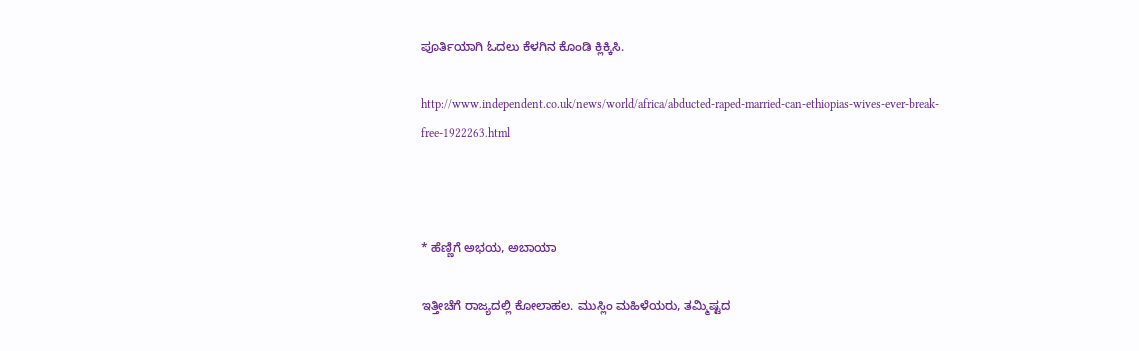ಪೂರ್ತಿಯಾಗಿ ಓದಲು ಕೆಳಗಿನ ಕೊಂಡಿ ಕ್ಲಿಕ್ಕಿಸಿ.

http://www.independent.co.uk/news/world/africa/abducted-raped-married-can-ethiopias-wives-ever-break-free-1922263.html



* ಹೆಣ್ಣಿಗೆ ಅಭಯ, ಅಬಾಯಾ

ಇತ್ತೀಚೆಗೆ ರಾಜ್ಯದಲ್ಲಿ ಕೋಲಾಹಲ. ಮುಸ್ಲಿಂ ಮಹಿಳೆಯರು, ತಮ್ಮಿಷ್ಟದ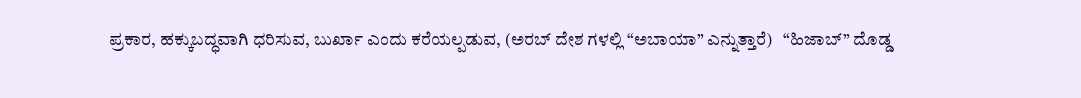ಪ್ರಕಾರ, ಹಕ್ಕುಬದ್ಧವಾಗಿ ಧರಿಸುವ, ಬುರ್ಖಾ ಎಂದು ಕರೆಯಲ್ಪಡುವ, (ಅರಬ್ ದೇಶ ಗಳಲ್ಲಿ “ಅಬಾಯಾ” ಎನ್ನುತ್ತಾರೆ)   “ಹಿಜಾಬ್” ದೊಡ್ಡ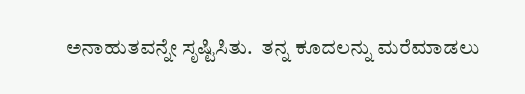ಅನಾಹುತವನ್ನೇ ಸೃಷ್ಟಿಸಿತು.  ತನ್ನ ಕೂದಲನ್ನು ಮರೆಮಾಡಲು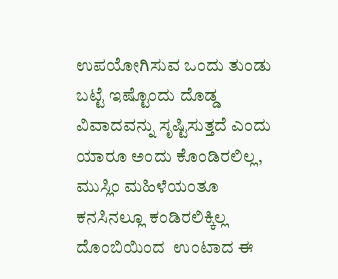ಉಪಯೋಗಿಸುವ ಒಂದು ತುಂಡು ಬಟ್ಟೆ ಇಷ್ಟೊಂದು ದೊಡ್ಡ ವಿವಾದವನ್ನು ಸೃಷ್ಟಿಸುತ್ತದೆ ಎಂದು ಯಾರೂ ಅಂದು ಕೊಂಡಿರಲಿಲ್ಲ, ಮುಸ್ಲಿಂ ಮಹಿಳೆಯಂತೂ ಕನಸಿನಲ್ಲೂ ಕಂಡಿರಲಿಕ್ಕಿಲ್ಲ ದೊಂಬಿಯಿಂದ  ಉಂಟಾದ ಈ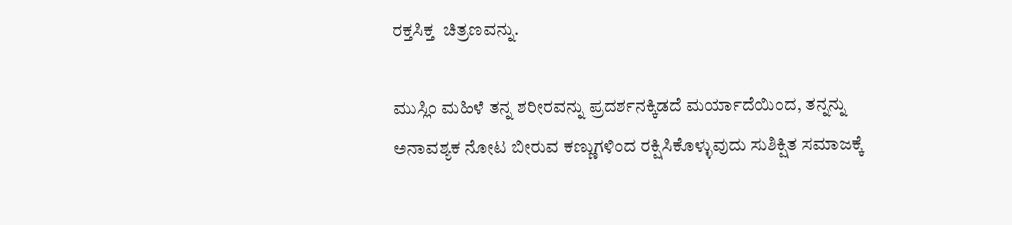ರಕ್ತಸಿಕ್ತ  ಚಿತ್ರಣವನ್ನು.

ಮುಸ್ಲಿಂ ಮಹಿಳೆ ತನ್ನ ಶರೀರವನ್ನು ಪ್ರದರ್ಶನಕ್ಕಿಡದೆ ಮರ್ಯಾದೆಯಿಂದ, ತನ್ನನ್ನು ಅನಾವಶ್ಯಕ ನೋಟ ಬೀರುವ ಕಣ್ಣುಗಳಿಂದ ರಕ್ಷಿಸಿಕೊಳ್ಳುವುದು ಸುಶಿಕ್ಷಿತ ಸಮಾಜಕ್ಕೆ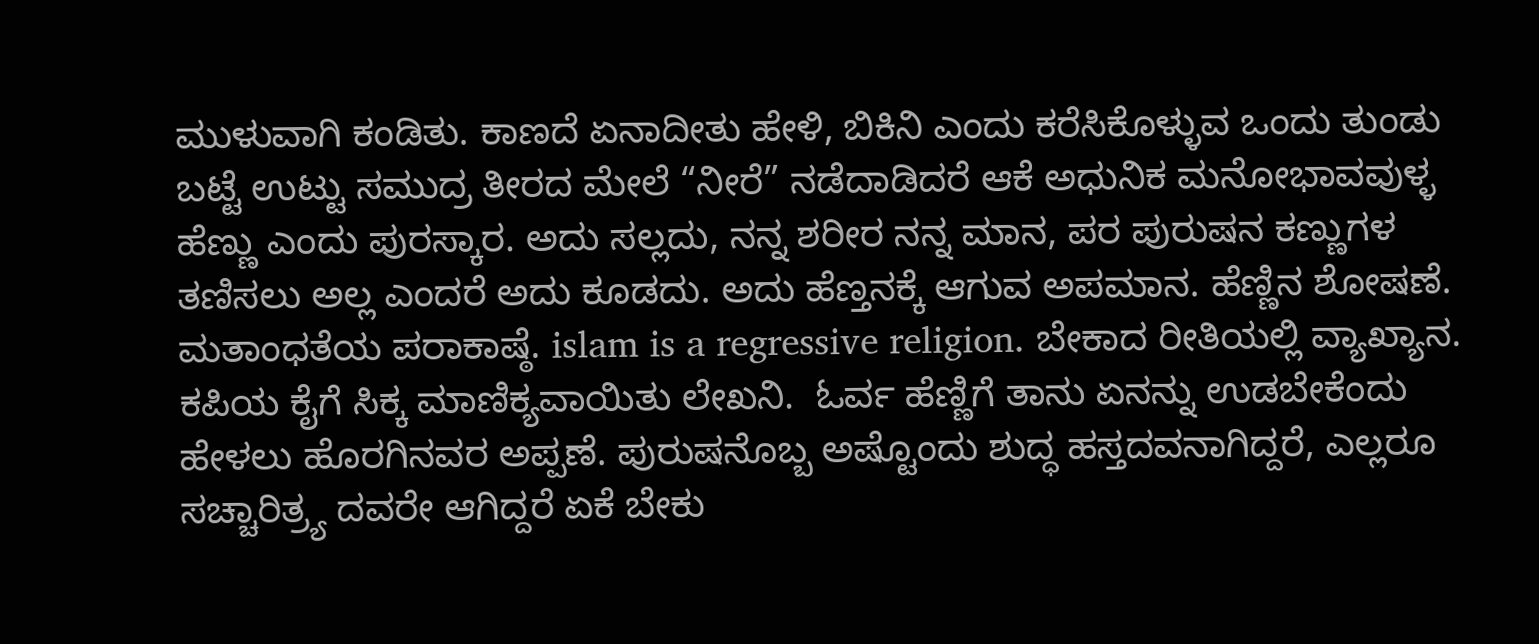ಮುಳುವಾಗಿ ಕಂಡಿತು. ಕಾಣದೆ ಏನಾದೀತು ಹೇಳಿ, ಬಿಕಿನಿ ಎಂದು ಕರೆಸಿಕೊಳ್ಳುವ ಒಂದು ತುಂಡು ಬಟ್ಟೆ ಉಟ್ಟು ಸಮುದ್ರ ತೀರದ ಮೇಲೆ “ನೀರೆ” ನಡೆದಾಡಿದರೆ ಆಕೆ ಅಧುನಿಕ ಮನೋಭಾವವುಳ್ಳ ಹೆಣ್ಣು ಎಂದು ಪುರಸ್ಕಾರ. ಅದು ಸಲ್ಲದು, ನನ್ನ ಶರೀರ ನನ್ನ ಮಾನ, ಪರ ಪುರುಷನ ಕಣ್ಣುಗಳ ತಣಿಸಲು ಅಲ್ಲ ಎಂದರೆ ಅದು ಕೂಡದು. ಅದು ಹೆಣ್ತನಕ್ಕೆ ಆಗುವ ಅಪಮಾನ. ಹೆಣ್ಣಿನ ಶೋಷಣೆ. ಮತಾಂಧತೆಯ ಪರಾಕಾಷ್ಠೆ. islam is a regressive religion. ಬೇಕಾದ ರೀತಿಯಲ್ಲಿ ವ್ಯಾಖ್ಯಾನ. ಕಪಿಯ ಕೈಗೆ ಸಿಕ್ಕ ಮಾಣಿಕ್ಯವಾಯಿತು ಲೇಖನಿ.  ಓರ್ವ ಹೆಣ್ಣಿಗೆ ತಾನು ಏನನ್ನು ಉಡಬೇಕೆಂದು ಹೇಳಲು ಹೊರಗಿನವರ ಅಪ್ಪಣೆ. ಪುರುಷನೊಬ್ಬ ಅಷ್ಟೊಂದು ಶುದ್ಧ ಹಸ್ತದವನಾಗಿದ್ದರೆ, ಎಲ್ಲರೂ ಸಚ್ಚಾರಿತ್ರ್ಯ ದವರೇ ಆಗಿದ್ದರೆ ಏಕೆ ಬೇಕು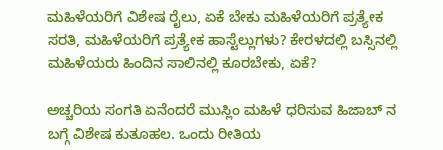ಮಹಿಳೆಯರಿಗೆ ವಿಶೇಷ ರೈಲು, ಏಕೆ ಬೇಕು ಮಹಿಳೆಯರಿಗೆ ಪ್ರತ್ಯೇಕ ಸರತಿ, ಮಹಿಳೆಯರಿಗೆ ಪ್ರತ್ಯೇಕ ಹಾಸ್ಟೆಲ್ಲುಗಳು? ಕೇರಳದಲ್ಲಿ ಬಸ್ಸಿನಲ್ಲಿ ಮಹಿಳೆಯರು ಹಿಂದಿನ ಸಾಲಿನಲ್ಲಿ ಕೂರಬೇಕು, ಏಕೆ?

ಅಚ್ಚರಿಯ ಸಂಗತಿ ಏನೆಂದರೆ ಮುಸ್ಲಿಂ ಮಹಿಳೆ ಧರಿಸುವ ಹಿಜಾಬ್ ನ ಬಗ್ಗೆ ವಿಶೇಷ ಕುತೂಹಲ. ಒಂದು ರೀತಿಯ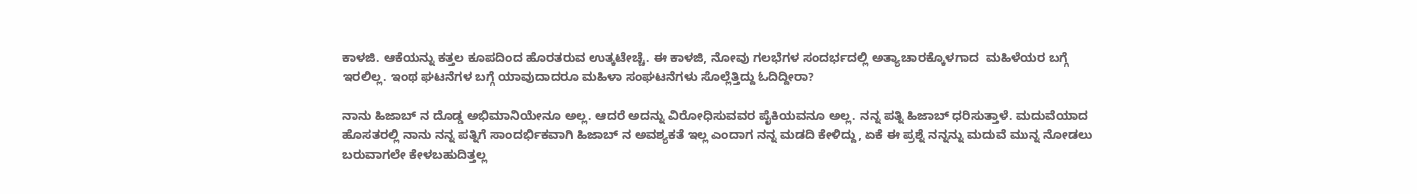ಕಾಳಜಿ. ಆಕೆಯನ್ನು ಕತ್ತಲ ಕೂಪದಿಂದ ಹೊರತರುವ ಉತ್ಕಟೇಚ್ಚೆ. ಈ ಕಾಳಜಿ, ನೋವು ಗಲಭೆಗಳ ಸಂದರ್ಭದಲ್ಲಿ ಅತ್ಯಾಚಾರಕ್ಕೊಳಗಾದ  ಮಹಿಳೆಯರ ಬಗ್ಗೆ ಇರಲಿಲ್ಲ. ಇಂಥ ಘಟನೆಗಳ ಬಗ್ಗೆ ಯಾವುದಾದರೂ ಮಹಿಳಾ ಸಂಘಟನೆಗಳು ಸೊಲ್ಲೆತ್ತಿದ್ದು ಓದಿದ್ದೀರಾ?

ನಾನು ಹಿಜಾಬ್ ನ ದೊಡ್ಡ ಅಭಿಮಾನಿಯೇನೂ ಅಲ್ಲ. ಆದರೆ ಅದನ್ನು ವಿರೋಧಿಸುವವರ ಪೈಕಿಯವನೂ ಅಲ್ಲ. ನನ್ನ ಪತ್ನಿ ಹಿಜಾಬ್ ಧರಿಸುತ್ತಾಳೆ. ಮದುವೆಯಾದ  ಹೊಸತರಲ್ಲಿ ನಾನು ನನ್ನ ಪತ್ನಿಗೆ ಸಾಂದರ್ಭಿಕವಾಗಿ ಹಿಜಾಬ್ ನ ಅವಶ್ಯಕತೆ ಇಲ್ಲ ಎಂದಾಗ ನನ್ನ ಮಡದಿ ಕೇಳಿದ್ದು, ಏಕೆ ಈ ಪ್ರಶ್ನೆ ನನ್ನನ್ನು ಮದುವೆ ಮುನ್ನ ನೋಡಲು ಬರುವಾಗಲೇ ಕೇಳಬಹುದಿತ್ತಲ್ಲ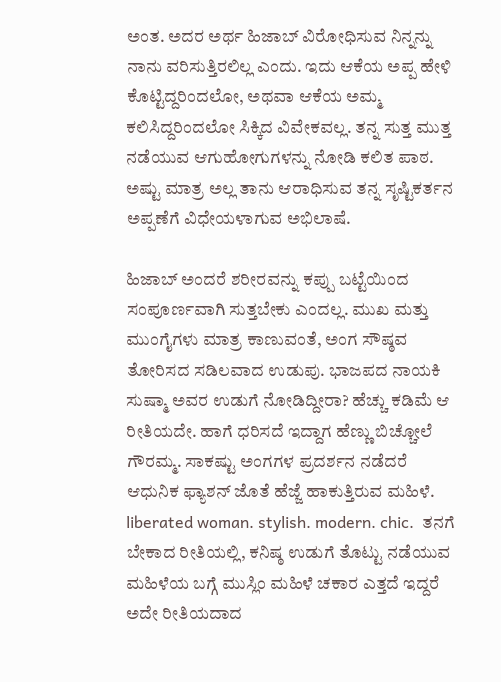ಅಂತ. ಅದರ ಅರ್ಥ ಹಿಜಾಬ್ ವಿರೋಧಿಸುವ ನಿನ್ನನ್ನು ನಾನು ವರಿಸುತ್ತಿರಲಿಲ್ಲ ಎಂದು. ಇದು ಆಕೆಯ ಅಪ್ಪ ಹೇಳಿ ಕೊಟ್ಟಿದ್ದರಿಂದಲೋ, ಅಥವಾ ಆಕೆಯ ಅಮ್ಮ ಕಲಿಸಿದ್ದರಿಂದಲೋ ಸಿಕ್ಕಿದ ವಿವೇಕವಲ್ಲ. ತನ್ನ ಸುತ್ತ ಮುತ್ತ ನಡೆಯುವ ಆಗುಹೋಗುಗಳನ್ನು ನೋಡಿ ಕಲಿತ ಪಾಠ. ಅಷ್ಟು ಮಾತ್ರ ಅಲ್ಲ ತಾನು ಆರಾಧಿಸುವ ತನ್ನ ಸೃಷ್ಟಿಕರ್ತನ ಅಪ್ಪಣೆಗೆ ವಿಧೇಯಳಾಗುವ ಅಭಿಲಾಷೆ.

ಹಿಜಾಬ್ ಅಂದರೆ ಶರೀರವನ್ನು ಕಪ್ಪು ಬಟ್ಟೆಯಿಂದ ಸಂಪೂರ್ಣವಾಗಿ ಸುತ್ತಬೇಕು ಎಂದಲ್ಲ. ಮುಖ ಮತ್ತು ಮುಂಗೈಗಳು ಮಾತ್ರ ಕಾಣುವಂತೆ, ಅಂಗ ಸೌಷ್ಠವ ತೋರಿಸದ ಸಡಿಲವಾದ ಉಡುಪು. ಭಾಜಪದ ನಾಯಕಿ ಸುಷ್ಮಾ ಅವರ ಉಡುಗೆ ನೋಡಿದ್ದೀರಾ? ಹೆಚ್ಚು ಕಡಿಮೆ ಆ ರೀತಿಯದೇ. ಹಾಗೆ ಧರಿಸದೆ ಇದ್ದಾಗ ಹೆಣ್ಣು ಬಿಚ್ಚೋಲೆ ಗೌರಮ್ಮ. ಸಾಕಷ್ಟು ಅಂಗಗಳ ಪ್ರದರ್ಶನ ನಡೆದರೆ ಆಧುನಿಕ ಫ್ಯಾಶನ್ ಜೊತೆ ಹೆಜ್ಜೆ ಹಾಕುತ್ತಿರುವ ಮಹಿಳೆ. liberated woman. stylish. modern. chic.  ತನಗೆ ಬೇಕಾದ ರೀತಿಯಲ್ಲಿ, ಕನಿಷ್ಠ ಉಡುಗೆ ತೊಟ್ಟು ನಡೆಯುವ ಮಹಿಳೆಯ ಬಗ್ಗೆ ಮುಸ್ಲಿಂ ಮಹಿಳೆ ಚಕಾರ ಎತ್ತದೆ ಇದ್ದರೆ ಅದೇ ರೀತಿಯದಾದ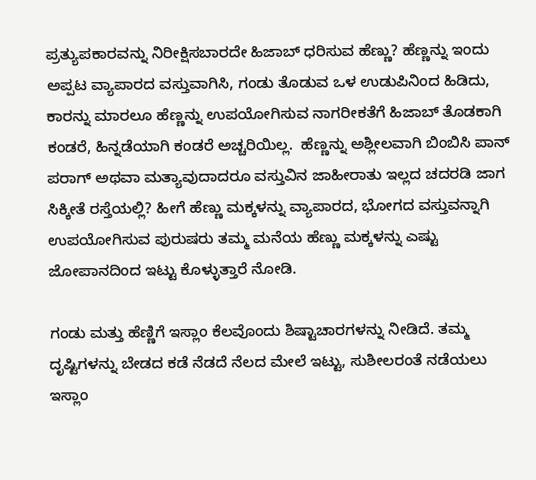ಪ್ರತ್ಯುಪಕಾರವನ್ನು ನಿರೀಕ್ಷಿಸಬಾರದೇ ಹಿಜಾಬ್ ಧರಿಸುವ ಹೆಣ್ಣು? ಹೆಣ್ಣನ್ನು ಇಂದು ಅಪ್ಪಟ ವ್ಯಾಪಾರದ ವಸ್ತುವಾಗಿಸಿ, ಗಂಡು ತೊಡುವ ಒಳ ಉಡುಪಿನಿಂದ ಹಿಡಿದು, ಕಾರನ್ನು ಮಾರಲೂ ಹೆಣ್ಣನ್ನು ಉಪಯೋಗಿಸುವ ನಾಗರೀಕತೆಗೆ ಹಿಜಾಬ್ ತೊಡಕಾಗಿ ಕಂಡರೆ, ಹಿನ್ನಡೆಯಾಗಿ ಕಂಡರೆ ಅಚ್ಚರಿಯಿಲ್ಲ.  ಹೆಣ್ಣನ್ನು ಅಶ್ಲೀಲವಾಗಿ ಬಿಂಬಿಸಿ ಪಾನ್ ಪರಾಗ್ ಅಥವಾ ಮತ್ಯಾವುದಾದರೂ ವಸ್ತುವಿನ ಜಾಹೀರಾತು ಇಲ್ಲದ ಚದರಡಿ ಜಾಗ ಸಿಕ್ಕೀತೆ ರಸ್ತೆಯಲ್ಲಿ? ಹೀಗೆ ಹೆಣ್ಣು ಮಕ್ಕಳನ್ನು ವ್ಯಾಪಾರದ, ಭೋಗದ ವಸ್ತುವನ್ನಾಗಿ ಉಪಯೋಗಿಸುವ ಪುರುಷರು ತಮ್ಮ ಮನೆಯ ಹೆಣ್ಣು ಮಕ್ಕಳನ್ನು ಎಷ್ಟು ಜೋಪಾನದಿಂದ ಇಟ್ಟು ಕೊಳ್ಳುತ್ತಾರೆ ನೋಡಿ.

ಗಂಡು ಮತ್ತು ಹೆಣ್ಣಿಗೆ ಇಸ್ಲಾಂ ಕೆಲವೊಂದು ಶಿಷ್ಟಾಚಾರಗಳನ್ನು ನೀಡಿದೆ. ತಮ್ಮ ದೃಷ್ಟಿಗಳನ್ನು ಬೇಡದ ಕಡೆ ನೆಡದೆ ನೆಲದ ಮೇಲೆ ಇಟ್ಟು, ಸುಶೀಲರಂತೆ ನಡೆಯಲು ಇಸ್ಲಾಂ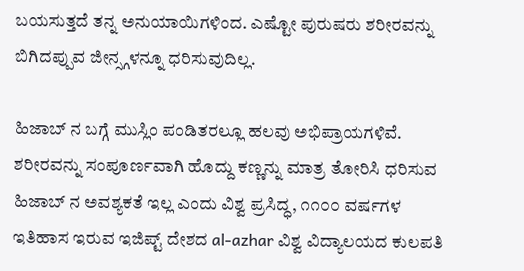ಬಯಸುತ್ತದೆ ತನ್ನ ಅನುಯಾಯಿಗಳಿಂದ. ಎಷ್ಟೋ ಪುರುಷರು ಶರೀರವನ್ನು ಬಿಗಿದಪ್ಪುವ ಜೀನ್ಸ್ಗಳನ್ನೂ ಧರಿಸುವುದಿಲ್ಲ.

ಹಿಜಾಬ್ ನ ಬಗ್ಗೆ ಮುಸ್ಲಿಂ ಪಂಡಿತರಲ್ಲೂ ಹಲವು ಅಭಿಪ್ರಾಯಗಳಿವೆ.  ಶರೀರವನ್ನು ಸಂಪೂರ್ಣವಾಗಿ ಹೊದ್ದು ಕಣ್ಣನ್ನು ಮಾತ್ರ ತೋರಿಸಿ ಧರಿಸುವ ಹಿಜಾಬ್ ನ ಅವಶ್ಯಕತೆ ಇಲ್ಲ ಎಂದು ವಿಶ್ವ ಪ್ರಸಿದ್ಧ, ೧೧೦೦ ವರ್ಷಗಳ ಇತಿಹಾಸ ಇರುವ ಇಜಿಪ್ಟ್ ದೇಶದ al-azhar ವಿಶ್ವ ವಿದ್ಯಾಲಯದ ಕುಲಪತಿ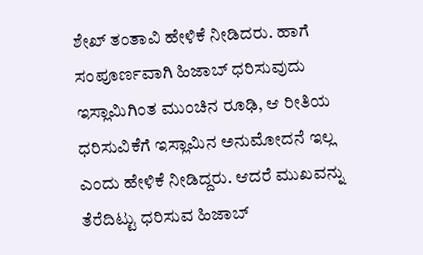ಶೇಖ್ ತಂತಾವಿ ಹೇಳಿಕೆ ನೀಡಿದರು. ಹಾಗೆ ಸಂಪೂರ್ಣವಾಗಿ ಹಿಜಾಬ್ ಧರಿಸುವುದು ಇಸ್ಲಾಮಿಗಿಂತ ಮುಂಚಿನ ರೂಢಿ, ಆ ರೀತಿಯ ಧರಿಸುವಿಕೆಗೆ ಇಸ್ಲಾಮಿನ ಅನುಮೋದನೆ ಇಲ್ಲ ಎಂದು ಹೇಳಿಕೆ ನೀಡಿದ್ದರು. ಆದರೆ ಮುಖವನ್ನು ತೆರೆದಿಟ್ಟು ಧರಿಸುವ ಹಿಜಾಬ್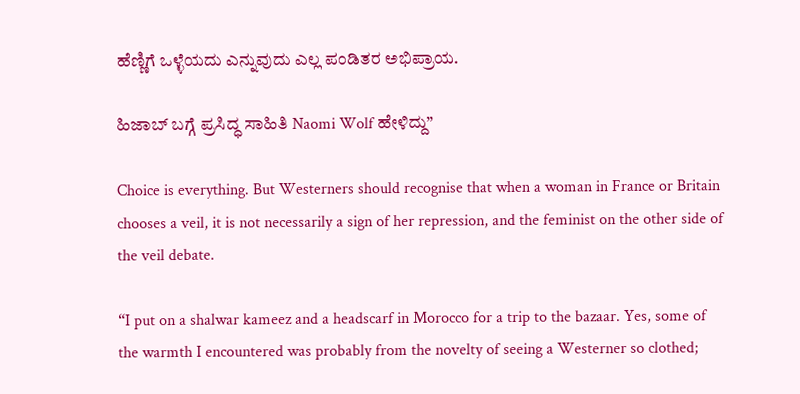ಹೆಣ್ಣಿಗೆ ಒಳ್ಳೆಯದು ಎನ್ನುವುದು ಎಲ್ಲ ಪಂಡಿತರ ಅಭಿಪ್ರಾಯ.

ಹಿಜಾಬ್ ಬಗ್ಗೆ ಪ್ರಸಿದ್ಧ ಸಾಹಿತಿ Naomi Wolf ಹೇಳಿದ್ದು”

Choice is everything. But Westerners should recognise that when a woman in France or Britain chooses a veil, it is not necessarily a sign of her repression, and the feminist on the other side of the veil debate.

“I put on a shalwar kameez and a headscarf in Morocco for a trip to the bazaar. Yes, some of the warmth I encountered was probably from the novelty of seeing a Westerner so clothed;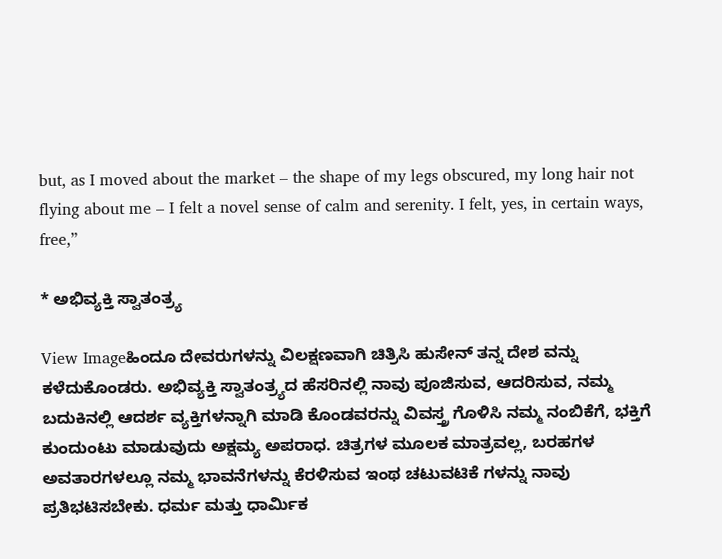but, as I moved about the market – the shape of my legs obscured, my long hair not flying about me – I felt a novel sense of calm and serenity. I felt, yes, in certain ways, free,”

* ಅಭಿವ್ಯಕ್ತಿ ಸ್ವಾತಂತ್ರ್ಯ

View Imageಹಿಂದೂ ದೇವರುಗಳನ್ನು ವಿಲಕ್ಷಣವಾಗಿ ಚಿತ್ರಿಸಿ ಹುಸೇನ್ ತನ್ನ ದೇಶ ವನ್ನು ಕಳೆದುಕೊಂಡರು. ಅಭಿವ್ಯಕ್ತಿ ಸ್ವಾತಂತ್ರ್ಯದ ಹೆಸರಿನಲ್ಲಿ ನಾವು ಪೂಜಿಸುವ, ಆದರಿಸುವ, ನಮ್ಮ ಬದುಕಿನಲ್ಲಿ ಆದರ್ಶ ವ್ಯಕ್ತಿಗಳನ್ನಾಗಿ ಮಾಡಿ ಕೊಂಡವರನ್ನು ವಿವಸ್ತ್ರ ಗೊಳಿಸಿ ನಮ್ಮ ನಂಬಿಕೆಗೆ, ಭಕ್ತಿಗೆ ಕುಂದುಂಟು ಮಾಡುವುದು ಅಕ್ಷಮ್ಯ ಅಪರಾಧ. ಚಿತ್ರಗಳ ಮೂಲಕ ಮಾತ್ರವಲ್ಲ, ಬರಹಗಳ ಅವತಾರಗಳಲ್ಲೂ ನಮ್ಮ ಭಾವನೆಗಳನ್ನು ಕೆರಳಿಸುವ ಇಂಥ ಚಟುವಟಿಕೆ ಗಳನ್ನು ನಾವು ಪ್ರತಿಭಟಿಸಬೇಕು. ಧರ್ಮ ಮತ್ತು ಧಾರ್ಮಿಕ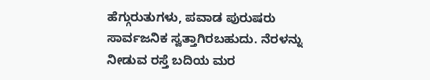ಹೆಗ್ಗುರುತುಗಳು, ಪವಾಡ ಪುರುಷರು ಸಾರ್ವಜನಿಕ ಸ್ವತ್ತಾಗಿರಬಹುದು. ನೆರಳನ್ನು ನೀಡುವ ರಸ್ತೆ ಬದಿಯ ಮರ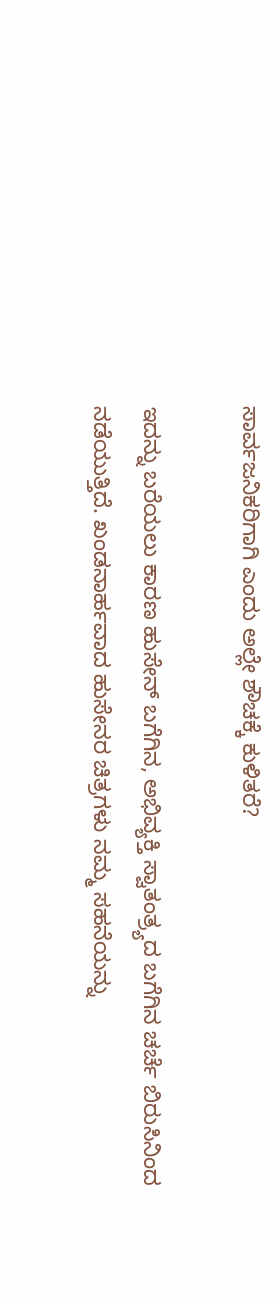ಸಾರ್ವಜನಿಕರಿಗಾಗಿ ಎಂದು ಅಲ್ಲೇ ಶೌಚಕ್ಕೆ ಕುಳಿತರೆ?

ಇದನ್ನು ಬರೆಯಲು ಕಾರಣ ಹುಸೇನ್ ಬಗೆಗಿನ, ಅಭಿವ್ಯಕ್ತಿ ಸ್ವಾತಂತ್ರ್ಯದ ಬಗೆಗಿನ ಚರ್ಚೆ ಬಿರುಸಿನಿಂದ ನಡೆಯುತ್ತಿದೆ. ಖಂಡನಾರ್ಹವಾದ ಹುಸೇನರ ಚಿತ್ರಗಳು ನಮ್ಮ ಸಹನೆಯನ್ನು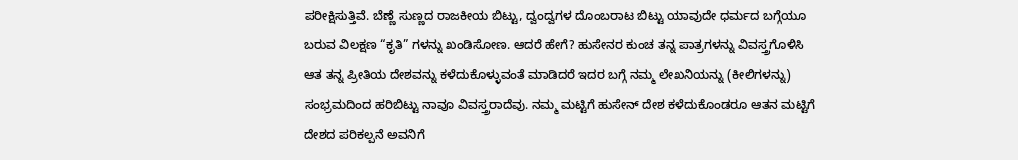ಪರೀಕ್ಷಿಸುತ್ತಿವೆ. ಬೆಣ್ಣೆ ಸುಣ್ಣದ ರಾಜಕೀಯ ಬಿಟ್ಟು, ದ್ವಂದ್ವಗಳ ದೊಂಬರಾಟ ಬಿಟ್ಟು ಯಾವುದೇ ಧರ್ಮದ ಬಗ್ಗೆಯೂ ಬರುವ ವಿಲಕ್ಷಣ “ಕೃತಿ” ಗಳನ್ನು ಖಂಡಿಸೋಣ. ಆದರೆ ಹೇಗೆ? ಹುಸೇನರ ಕುಂಚ ತನ್ನ ಪಾತ್ರಗಳನ್ನು ವಿವಸ್ತ್ರಗೊಳಿಸಿ ಆತ ತನ್ನ ಪ್ರೀತಿಯ ದೇಶವನ್ನು ಕಳೆದುಕೊಳ್ಳುವಂತೆ ಮಾಡಿದರೆ ಇದರ ಬಗ್ಗೆ ನಮ್ಮ ಲೇಖನಿಯನ್ನು (ಕೀಲಿಗಳನ್ನು) ಸಂಭ್ರಮದಿಂದ ಹರಿಬಿಟ್ಟು ನಾವೂ ವಿವಸ್ತ್ರರಾದೆವು. ನಮ್ಮ ಮಟ್ಟಿಗೆ ಹುಸೇನ್ ದೇಶ ಕಳೆದುಕೊಂಡರೂ ಆತನ ಮಟ್ಟಿಗೆ ದೇಶದ ಪರಿಕಲ್ಪನೆ ಅವನಿಗೆ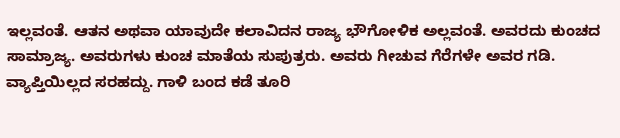ಇಲ್ಲವಂತೆ. ಆತನ ಅಥವಾ ಯಾವುದೇ ಕಲಾವಿದನ ರಾಜ್ಯ ಭೌಗೋಳಿಕ ಅಲ್ಲವಂತೆ. ಅವರದು ಕುಂಚದ ಸಾಮ್ರಾಜ್ಯ. ಅವರುಗಳು ಕುಂಚ ಮಾತೆಯ ಸುಪುತ್ರರು. ಅವರು ಗೀಚುವ ಗೆರೆಗಳೇ ಅವರ ಗಡಿ. ವ್ಯಾಪ್ತಿಯಿಲ್ಲದ ಸರಹದ್ದು. ಗಾಳಿ ಬಂದ ಕಡೆ ತೂರಿ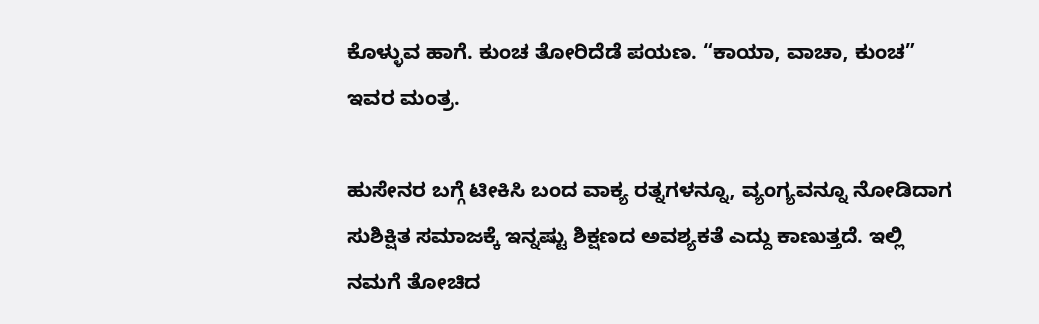ಕೊಳ್ಳುವ ಹಾಗೆ. ಕುಂಚ ತೋರಿದೆಡೆ ಪಯಣ. “ಕಾಯಾ, ವಾಚಾ, ಕುಂಚ” ಇವರ ಮಂತ್ರ.

ಹುಸೇನರ ಬಗ್ಗೆ ಟೀಕಿಸಿ ಬಂದ ವಾಕ್ಯ ರತ್ನಗಳನ್ನೂ, ವ್ಯಂಗ್ಯವನ್ನೂ ನೋಡಿದಾಗ ಸುಶಿಕ್ಷಿತ ಸಮಾಜಕ್ಕೆ ಇನ್ನಷ್ಟು ಶಿಕ್ಷಣದ ಅವಶ್ಯಕತೆ ಎದ್ದು ಕಾಣುತ್ತದೆ. ಇಲ್ಲಿ ನಮಗೆ ತೋಚಿದ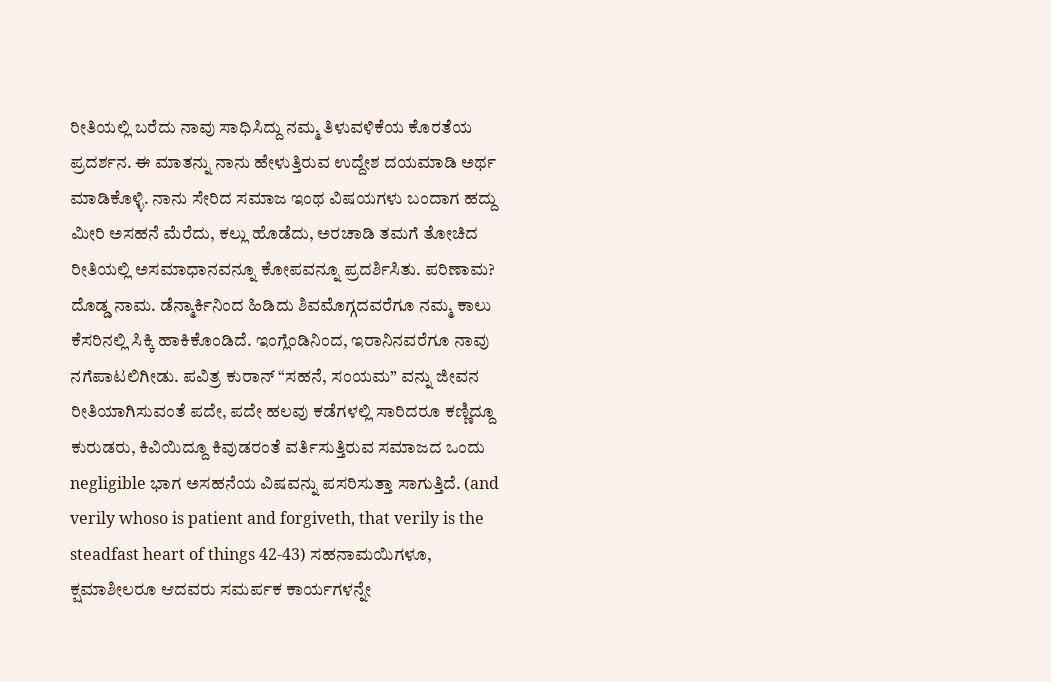ರೀತಿಯಲ್ಲಿ ಬರೆದು ನಾವು ಸಾಧಿಸಿದ್ದು ನಮ್ಮ ತಿಳುವಳಿಕೆಯ ಕೊರತೆಯ ಪ್ರದರ್ಶನ. ಈ ಮಾತನ್ನು ನಾನು ಹೇಳುತ್ತಿರುವ ಉದ್ದೇಶ ದಯಮಾಡಿ ಅರ್ಥ ಮಾಡಿಕೊಳ್ಳಿ. ನಾನು ಸೇರಿದ ಸಮಾಜ ಇಂಥ ವಿಷಯಗಳು ಬಂದಾಗ ಹದ್ದು ಮೀರಿ ಅಸಹನೆ ಮೆರೆದು, ಕಲ್ಲು ಹೊಡೆದು, ಅರಚಾಡಿ ತಮಗೆ ತೋಚಿದ ರೀತಿಯಲ್ಲಿ ಅಸಮಾಧಾನವನ್ನೂ ಕೋಪವನ್ನೂ ಪ್ರದರ್ಶಿಸಿತು. ಪರಿಣಾಮ? ದೊಡ್ಡ ನಾಮ. ಡೆನ್ಮಾರ್ಕಿನಿಂದ ಹಿಡಿದು ಶಿವಮೊಗ್ಗದವರೆಗೂ ನಮ್ಮ ಕಾಲು ಕೆಸರಿನಲ್ಲಿ ಸಿಕ್ಕಿ ಹಾಕಿಕೊಂಡಿದೆ. ಇಂಗ್ಲೆಂಡಿನಿಂದ, ಇರಾನಿನವರೆಗೂ ನಾವು ನಗೆಪಾಟಲಿಗೀಡು. ಪವಿತ್ರ ಕುರಾನ್ “ಸಹನೆ, ಸಂಯಮ” ವನ್ನು ಜೀವನ ರೀತಿಯಾಗಿಸುವಂತೆ ಪದೇ, ಪದೇ ಹಲವು ಕಡೆಗಳಲ್ಲಿ ಸಾರಿದರೂ ಕಣ್ಣಿದ್ದೂ ಕುರುಡರು, ಕಿವಿಯಿದ್ದೂ ಕಿವುಡರಂತೆ ವರ್ತಿಸುತ್ತಿರುವ ಸಮಾಜದ ಒಂದು negligible ಭಾಗ ಅಸಹನೆಯ ವಿಷವನ್ನು ಪಸರಿಸುತ್ತಾ ಸಾಗುತ್ತಿದೆ. (and verily whoso is patient and forgiveth, that verily is the steadfast heart of things 42-43) ಸಹನಾಮಯಿಗಳೂ, ಕ್ಷಮಾಶೀಲರೂ ಆದವರು ಸಮರ್ಪಕ ಕಾರ್ಯಗಳನ್ನೇ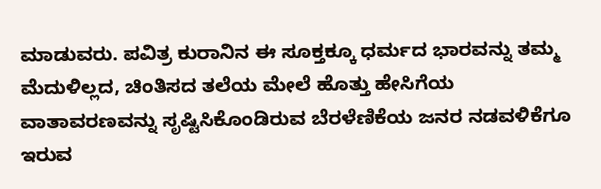ಮಾಡುವರು. ಪವಿತ್ರ ಕುರಾನಿನ ಈ ಸೂಕ್ತಕ್ಕೂ ಧರ್ಮದ ಭಾರವನ್ನು ತಮ್ಮ ಮೆದುಳಿಲ್ಲದ, ಚಿಂತಿಸದ ತಲೆಯ ಮೇಲೆ ಹೊತ್ತು ಹೇಸಿಗೆಯ ವಾತಾವರಣವನ್ನು ಸೃಷ್ಟಿಸಿಕೊಂಡಿರುವ ಬೆರಳೆಣಿಕೆಯ ಜನರ ನಡವಳಿಕೆಗೂ ಇರುವ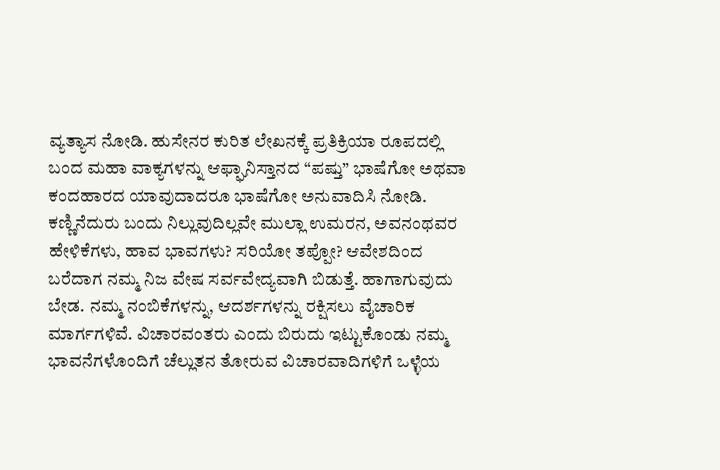ವ್ಯತ್ಯಾಸ ನೋಡಿ. ಹುಸೇನರ ಕುರಿತ ಲೇಖನಕ್ಕೆ ಪ್ರತಿಕ್ರಿಯಾ ರೂಪದಲ್ಲಿ ಬಂದ ಮಹಾ ವಾಕ್ಯಗಳನ್ನು ಆಫ್ಘಾನಿಸ್ತಾನದ “ಪಷ್ತು” ಭಾಷೆಗೋ ಅಥವಾ ಕಂದಹಾರದ ಯಾವುದಾದರೂ ಭಾಷೆಗೋ ಅನುವಾದಿಸಿ ನೋಡಿ. ಕಣ್ಣಿನೆದುರು ಬಂದು ನಿಲ್ಲುವುದಿಲ್ಲವೇ ಮುಲ್ಲಾ ಉಮರನ, ಅವನಂಥವರ ಹೇಳಿಕೆಗಳು, ಹಾವ ಭಾವಗಳು? ಸರಿಯೋ ತಪ್ಪೋ? ಆವೇಶದಿಂದ ಬರೆದಾಗ ನಮ್ಮ ನಿಜ ವೇಷ ಸರ್ವವೇದ್ಯವಾಗಿ ಬಿಡುತ್ತೆ. ಹಾಗಾಗುವುದು ಬೇಡ. ನಮ್ಮ ನಂಬಿಕೆಗಳನ್ನು, ಆದರ್ಶಗಳನ್ನು ರಕ್ಷಿಸಲು ವೈಚಾರಿಕ ಮಾರ್ಗಗಳಿವೆ. ವಿಚಾರವಂತರು ಎಂದು ಬಿರುದು ಇಟ್ಟುಕೊಂಡು ನಮ್ಮ ಭಾವನೆಗಳೊಂದಿಗೆ ಚೆಲ್ಲುತನ ತೋರುವ ವಿಚಾರವಾದಿಗಳಿಗೆ ಒಳ್ಳೆಯ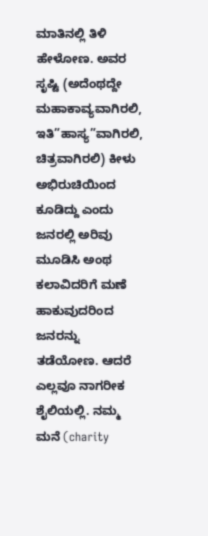ಮಾತಿನಲ್ಲಿ ತಿಳಿ ಹೇಳೋಣ. ಅವರ ಸೃಷ್ಟಿ (ಅದೆಂಥದ್ದೇ ಮಹಾಕಾವ್ಯವಾಗಿರಲಿ, ಇತಿ”ಹಾಸ್ಯ”ವಾಗಿರಲಿ, ಚಿತ್ರವಾಗಿರಲಿ) ಕೀಳು ಅಭಿರುಚಿಯಿಂದ ಕೂಡಿದ್ದು ಎಂದು ಜನರಲ್ಲಿ ಅರಿವು ಮೂಡಿಸಿ ಅಂಥ ಕಲಾವಿದರಿಗೆ ಮಣೆ ಹಾಕುವುದರಿಂದ ಜನರನ್ನು ತಡೆಯೋಣ. ಆದರೆ ಎಲ್ಲವೂ ನಾಗರೀಕ ಶೈಲಿಯಲ್ಲಿ. ನಮ್ಮ ಮನೆ (charity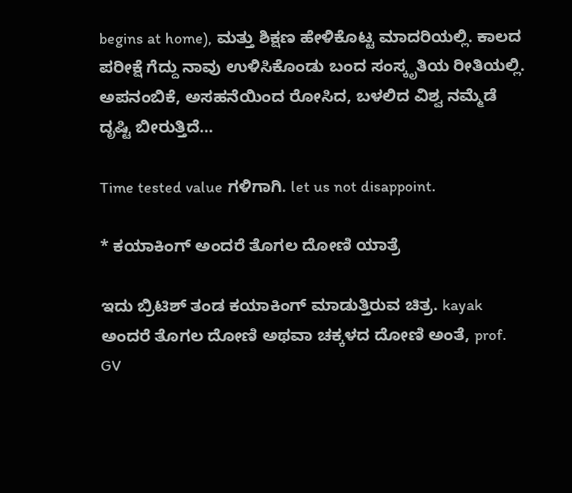begins at home), ಮತ್ತು ಶಿಕ್ಷಣ ಹೇಳಿಕೊಟ್ಟ ಮಾದರಿಯಲ್ಲಿ. ಕಾಲದ ಪರೀಕ್ಷೆ ಗೆದ್ದು ನಾವು ಉಳಿಸಿಕೊಂಡು ಬಂದ ಸಂಸ್ಕೃತಿಯ ರೀತಿಯಲ್ಲಿ. ಅಪನಂಬಿಕೆ, ಅಸಹನೆಯಿಂದ ರೋಸಿದ, ಬಳಲಿದ ವಿಶ್ವ ನಮ್ಮೆಡೆ ದೃಷ್ಟಿ ಬೀರುತ್ತಿದೆ…

Time tested value ಗಳಿಗಾಗಿ. let us not disappoint.

* ಕಯಾಕಿಂಗ್ ಅಂದರೆ ತೊಗಲ ದೋಣಿ ಯಾತ್ರೆ

ಇದು ಬ್ರಿಟಿಶ್ ತಂಡ ಕಯಾಕಿಂಗ್ ಮಾಡುತ್ತಿರುವ ಚಿತ್ರ. kayak ಅಂದರೆ ತೊಗಲ ದೋಣಿ ಅಥವಾ ಚಕ್ಕಳದ ದೋಣಿ ಅಂತೆ, prof. GV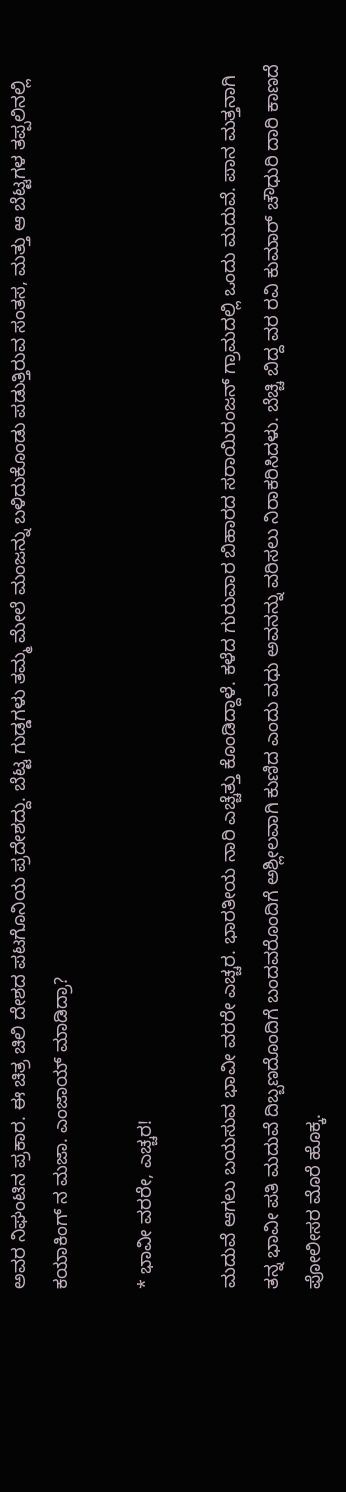ಅವರ ನಿಘಂಟಿನ ಪ್ರಕಾರ. ಈ ಚಿತ್ರ ಚಿಲಿ ದೇಶದ ಪಟಗೊನಿಯ ಪ್ರದೇಶದ್ದು. ಬೆಟ್ಟ ಗುಡ್ಡಗಳು ತಮ್ಮ ಮೇಲೆ ಮಂಜನ್ನು ಬಳಿದುಕೊಂಡು ಪಡುತ್ತಿರುವ ಸಂತಸ, ಮತ್ತು ಆ ಬೆಟ್ಟಗಳ ತಪ್ಪಲಿನಲ್ಲಿ ಕಯಾಕಿಂಗ್ ನ ಮಜಾ. ಎಂಜಾಯ್ ಮಾಡಿದ್ರಾ?

* ಭಾವೀ ವರರೇ, ಎಚ್ಚರ!

ಮದುವೆ ಆಗಲು ಬಯಸುವ ಭಾವೀ ವರರೇ ಎಚ್ಚರ. ಭಾರತೀಯ ನಾರಿ ಎಚ್ಚೆತ್ತು ಕೊಂಡಿದ್ದಾಳೆ. ಕಳೆದ ಗುರುವಾರ ಬಿಹಾರದ ಸರಾಯಿರಂಜನ್ ಗ್ರಾಮದಲ್ಲಿ ಒಂದು ಮದುವೆ. ಪಾನ ಮತ್ತನಾಗಿ ತನ್ನ ಭಾವೀ ಪತಿ ಮದುವೆ ದಿಬ್ಬಣದೊಂದಿಗೆ ಬಂದವರೊಂದಿಗೆ ಅಶ್ಲೀಲವಾಗಿ ಕುಣಿದ ಎಂದು ವಧು ಅವನನ್ನು ವರಿಸಲು ನಿರಾಕರಿಸಿದಳು. ಬೆಚ್ಚಿ ಬಿದ್ದ ವರ ರವಿ ಕುಮಾರ್ ಚೌಧುರಿ ದಾರಿ ಕಾಣದೆ ಪೋಲೀಸರ ಮೊರೆ ಹೊಕ್ಕ.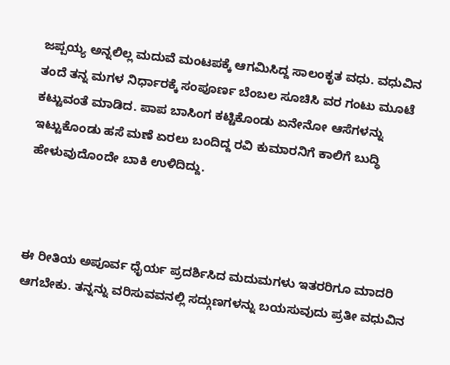ಜಪ್ಪಯ್ಯ ಅನ್ನಲಿಲ್ಲ ಮದುವೆ ಮಂಟಪಕ್ಕೆ ಆಗಮಿಸಿದ್ದ ಸಾಲಂಕೃತ ವಧು. ವಧುವಿನ ತಂದೆ ತನ್ನ ಮಗಳ ನಿರ್ಧಾರಕ್ಕೆ ಸಂಪೂರ್ಣ ಬೆಂಬಲ ಸೂಚಿಸಿ ವರ ಗಂಟು ಮೂಟೆ ಕಟ್ಟುವಂತೆ ಮಾಡಿದ. ಪಾಪ ಬಾಸಿಂಗ ಕಟ್ಟಿಕೊಂಡು ಏನೇನೋ ಆಸೆಗಳನ್ನು ಇಟ್ಟುಕೊಂಡು ಹಸೆ ಮಣೆ ಏರಲು ಬಂದಿದ್ದ ರವಿ ಕುಮಾರನಿಗೆ ಕಾಲಿಗೆ ಬುದ್ಧಿ ಹೇಳುವುದೊಂದೇ ಬಾಕಿ ಉಳಿದಿದ್ದು.



ಈ ರೀತಿಯ ಅಪೂರ್ವ ಧೈರ್ಯ ಪ್ರದರ್ಶಿಸಿದ ಮದುಮಗಳು ಇತರರಿಗೂ ಮಾದರಿ ಆಗಬೇಕು. ತನ್ನನ್ನು ವರಿಸುವವನಲ್ಲಿ ಸದ್ಗುಣಗಳನ್ನು ಬಯಸುವುದು ಪ್ರತೀ ವಧುವಿನ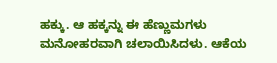ಹಕ್ಕು. ಆ ಹಕ್ಕನ್ನು ಈ ಹೆಣ್ಣುಮಗಳು ಮನೋಹರವಾಗಿ ಚಲಾಯಿಸಿದಳು. ಆಕೆಯ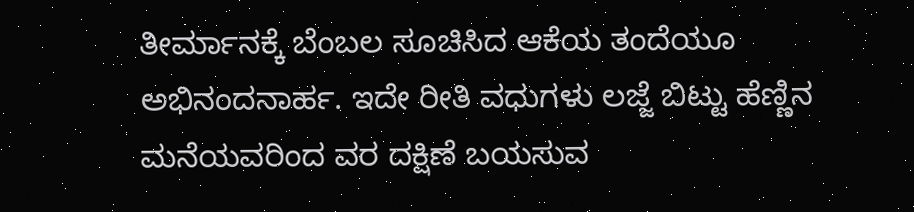ತೀರ್ಮಾನಕ್ಕೆ ಬೆಂಬಲ ಸೂಚಿಸಿದ ಆಕೆಯ ತಂದೆಯೂ ಅಭಿನಂದನಾರ್ಹ. ಇದೇ ರೀತಿ ವಧುಗಳು ಲಜ್ಜೆ ಬಿಟ್ಟು ಹೆಣ್ಣಿನ ಮನೆಯವರಿಂದ ವರ ದಕ್ಷಿಣೆ ಬಯಸುವ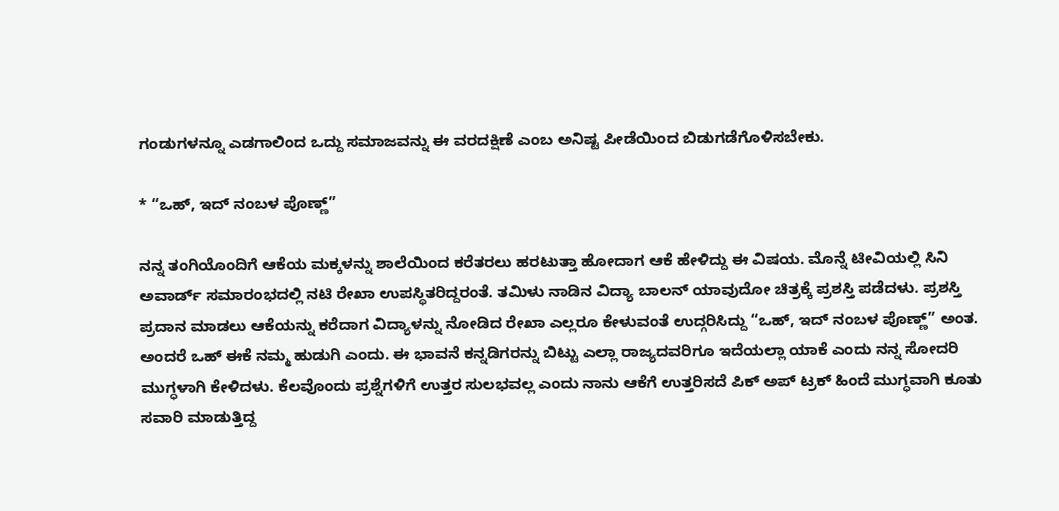ಗಂಡುಗಳನ್ನೂ ಎಡಗಾಲಿಂದ ಒದ್ದು ಸಮಾಜವನ್ನು ಈ ವರದಕ್ಷಿಣೆ ಎಂಬ ಅನಿಷ್ಟ ಪೀಡೆಯಿಂದ ಬಿಡುಗಡೆಗೊಳಿಸಬೇಕು.

* “ಒಹ್, ಇದ್ ನಂಬಳ ಪೊಣ್ಣ್”

ನನ್ನ ತಂಗಿಯೊಂದಿಗೆ ಆಕೆಯ ಮಕ್ಕಳನ್ನು ಶಾಲೆಯಿಂದ ಕರೆತರಲು ಹರಟುತ್ತಾ ಹೋದಾಗ ಆಕೆ ಹೇಳಿದ್ದು ಈ ವಿಷಯ. ಮೊನ್ನೆ ಟೀವಿಯಲ್ಲಿ ಸಿನಿ ಅವಾರ್ಡ್ ಸಮಾರಂಭದಲ್ಲಿ ನಟಿ ರೇಖಾ ಉಪಸ್ಥಿತರಿದ್ದರಂತೆ. ತಮಿಳು ನಾಡಿನ ವಿದ್ಯಾ ಬಾಲನ್ ಯಾವುದೋ ಚಿತ್ರಕ್ಕೆ ಪ್ರಶಸ್ತಿ ಪಡೆದಳು. ಪ್ರಶಸ್ತಿ ಪ್ರದಾನ ಮಾಡಲು ಆಕೆಯನ್ನು ಕರೆದಾಗ ವಿದ್ಯಾಳನ್ನು ನೋಡಿದ ರೇಖಾ ಎಲ್ಲರೂ ಕೇಳುವಂತೆ ಉದ್ಗರಿಸಿದ್ದು “ಒಹ್, ಇದ್ ನಂಬಳ ಪೊಣ್ಣ್” ಅಂತ. ಅಂದರೆ ಒಹ್ ಈಕೆ ನಮ್ಮ ಹುಡುಗಿ ಎಂದು. ಈ ಭಾವನೆ ಕನ್ನಡಿಗರನ್ನು ಬಿಟ್ಟು ಎಲ್ಲಾ ರಾಜ್ಯದವರಿಗೂ ಇದೆಯಲ್ಲಾ ಯಾಕೆ ಎಂದು ನನ್ನ ಸೋದರಿ ಮುಗ್ಧಳಾಗಿ ಕೇಳಿದಳು. ಕೆಲವೊಂದು ಪ್ರಶ್ನೆಗಳಿಗೆ ಉತ್ತರ ಸುಲಭವಲ್ಲ ಎಂದು ನಾನು ಆಕೆಗೆ ಉತ್ತರಿಸದೆ ಪಿಕ್ ಅಪ್ ಟ್ರಕ್ ಹಿಂದೆ ಮುಗ್ಧವಾಗಿ ಕೂತು ಸವಾರಿ ಮಾಡುತ್ತಿದ್ದ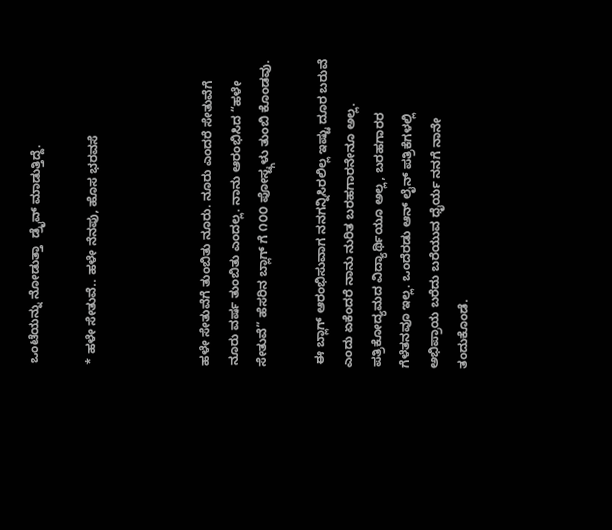ಒಂಟೆಯನ್ನು ನೋಡುತ್ತಾ  ಡ್ರೈವ್ ಮಾಡುತ್ತಿದ್ದೆ.

* ಹಳೇ ಸೇತುವೆ.. ಹಳೇ ನೆನಪು, ಹೊಸ ಭರವಸೆ



ಹಳೇ ಸೇತುವೆಗೆ ತುಂಬಿತು ನೂರು. ನೂರು ಎಂದರೆ ಸೇತುವೆಗೆ ನೂರು ವರ್ಷ ತುಂಬಿತು ಎಂದಲ್ಲ. ನಾನು ಆರಂಭಿಸಿದ “ಹಳೇ ಸೇತುವೆ” ಹೆಸರಿನ ಬ್ಲಾಗ್ ಗೆ ೧೦೦ ಪೋಸ್ಟ್ಗಳು ತುಂಬಿ ಕೊಂಡವು.

 ಈ ಬ್ಲಾಗ್ ಆರಂಭಿಸುವಾಗ ನನಗನ್ನಿಸಿರಲಿಲ್ಲ ಇಷ್ಟು ದೂರ ಬರುವೆ ಎಂದು ಏಕೆಂದರೆ ನಾನು ನುರಿತ ಬರಹಗಾರನೇನೂ ಅಲ್ಲ. ಪತ್ರಿಕೋದ್ಯಮದ ವಿದ್ಯಾರ್ಥಿಯೂ ಅಲ್ಲ, ಬರಹಗಾರರ ಗೆಳೆತನವೂ ಇಲ್ಲ. ಒಂದೆರಡು ಆನ್ ಲೈನ್ ಪತ್ರಿಕೆಗಳಲ್ಲಿ ಅಭಿಪ್ರಾಯ ಬರೆದು ಬರೆಯುವ ಧೈರ್ಯ ನನಗೆ ನಾನೇ ತಂದುಕೊಂಡೆ.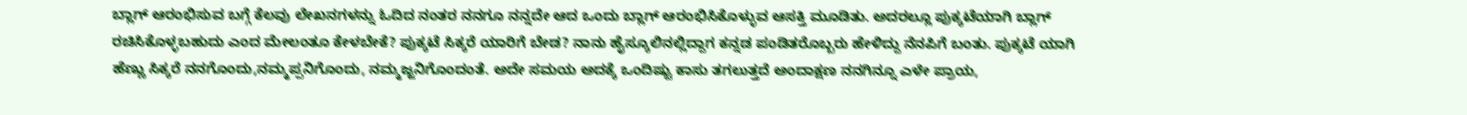ಬ್ಲಾಗ್ ಆರಂಭಿಸುವ ಬಗ್ಗೆ ಕೆಲವು ಲೇಖನಗಳನ್ನು ಓದಿದ ನಂತರ ನನಗೂ ನನ್ನದೇ ಆದ ಒಂದು ಬ್ಲಾಗ್ ಆರಂಭಿಸಿಕೊಳ್ಳುವ ಆಸಕ್ತಿ ಮೂಡಿತು. ಅದರಲ್ಲೂ ಪುಕ್ಕಟೆಯಾಗಿ ಬ್ಲಾಗ್ ರಚಿಸಿಕೊಳ್ಳಬಹುದು ಎಂದ ಮೇಲಂತೂ ಕೇಳಬೇಕೆ? ಪುಕ್ಕಟೆ ಸಿಕ್ಕರೆ ಯಾರಿಗೆ ಬೇಡ? ನಾನು ಹೈಸ್ಕೂಲಿನಲ್ಲಿದ್ದಾಗ ಕನ್ನಡ ಪಂಡಿತರೊಬ್ಬರು ಹೇಳಿದ್ದು ನೆನಪಿಗೆ ಬಂತು. ಪುಕ್ಕಟೆ ಯಾಗಿ ಹೆಣ್ಣು ಸಿಕ್ಕರೆ ನನಗೊಂದು,ನಮ್ಮಪ್ಪನಿಗೊಂದು, ನಮ್ಮಜ್ಜನಿಗೊಂದಂತೆ. ಅದೇ ಸಮಯ ಅದಕ್ಕೆ ಒಂದಿಷ್ಟು ಕಾಸು ತಗಲುತ್ತದೆ ಅಂದಾಕ್ಷಣ ನನಗಿನ್ನೂ ಎಳೇ ಪ್ರಾಯ,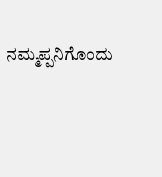ನಮ್ಮಪ್ಪನಿಗೊಂದು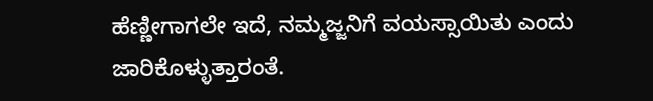ಹೆಣ್ಣೀಗಾಗಲೇ ಇದೆ, ನಮ್ಮಜ್ಜನಿಗೆ ವಯಸ್ಸಾಯಿತು ಎಂದು ಜಾರಿಕೊಳ್ಳುತ್ತಾರಂತೆ.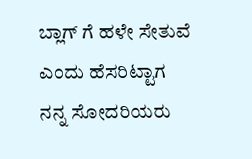ಬ್ಲಾಗ್ ಗೆ ಹಳೇ ಸೇತುವೆ ಎಂದು ಹೆಸರಿಟ್ಟಾಗ ನನ್ನ ಸೋದರಿಯರು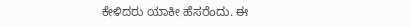ಕೇಳಿದರು ಯಾಕೀ ಹೆಸರೆಂದು. ಈ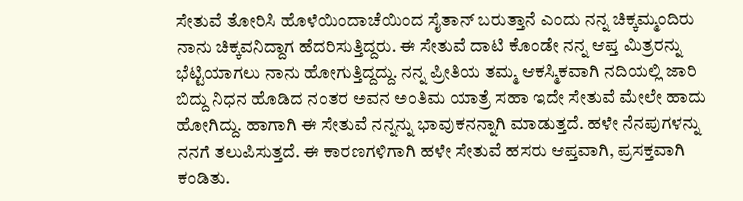ಸೇತುವೆ ತೋರಿಸಿ ಹೊಳೆಯಿಂದಾಚೆಯಿಂದ ಸೈತಾನ್ ಬರುತ್ತಾನೆ ಎಂದು ನನ್ನ ಚಿಕ್ಕಮ್ಮಂದಿರು ನಾನು ಚಿಕ್ಕವನಿದ್ದಾಗ ಹೆದರಿಸುತ್ತಿದ್ದರು. ಈ ಸೇತುವೆ ದಾಟಿ ಕೊಂಡೇ ನನ್ನ ಆಪ್ತ ಮಿತ್ರರನ್ನು ಭೆಟ್ಟಿಯಾಗಲು ನಾನು ಹೋಗುತ್ತಿದ್ದದ್ದು. ನನ್ನ ಪ್ರೀತಿಯ ತಮ್ಮ ಆಕಸ್ಮಿಕವಾಗಿ ನದಿಯಲ್ಲಿ ಜಾರಿ ಬಿದ್ದು ನಿಧನ ಹೊಡಿದ ನಂತರ ಅವನ ಅಂತಿಮ ಯಾತ್ರೆ ಸಹಾ ಇದೇ ಸೇತುವೆ ಮೇಲೇ ಹಾದು ಹೋಗಿದ್ದು. ಹಾಗಾಗಿ ಈ ಸೇತುವೆ ನನ್ನನ್ನು ಭಾವುಕನನ್ನಾಗಿ ಮಾಡುತ್ತದೆ. ಹಳೇ ನೆನಪುಗಳನ್ನು ನನಗೆ ತಲುಪಿಸುತ್ತದೆ. ಈ ಕಾರಣಗಳಿಗಾಗಿ ಹಳೇ ಸೇತುವೆ ಹಸರು ಆಪ್ತವಾಗಿ, ಪ್ರಸಕ್ತವಾಗಿ ಕಂಡಿತು.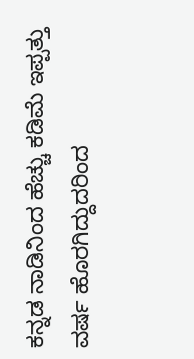ಕನ್ನಡ ನಾಡಿನಿಂದ ಹೆಚ್ಚು ಕಡಿಮೆ ಇಪ್ಪತ್ತು ವರ್ಷ ಹೊರಗಿದ್ದುದರಿಂದ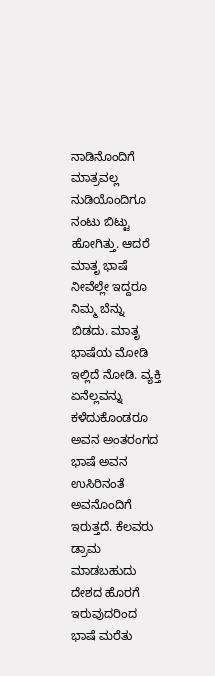ನಾಡಿನೊಂದಿಗೆ ಮಾತ್ರವಲ್ಲ ನುಡಿಯೊಂದಿಗೂ ನಂಟು ಬಿಟ್ಟು ಹೋಗಿತ್ತು. ಆದರೆ ಮಾತೃ ಭಾಷೆ ನೀವೆಲ್ಲೇ ಇದ್ದರೂ ನಿಮ್ಮ ಬೆನ್ನು ಬಿಡದು. ಮಾತೃ ಭಾಷೆಯ ಮೋಡಿ ಇಲ್ಲಿದೆ ನೋಡಿ. ವ್ಯಕ್ತಿ ಏನೆಲ್ಲವನ್ನು ಕಳೆದುಕೊಂಡರೂ ಅವನ ಅಂತರಂಗದ ಭಾಷೆ ಅವನ ಉಸಿರಿನಂತೆ ಅವನೊಂದಿಗೆ ಇರುತ್ತದೆ. ಕೆಲವರು ಡ್ರಾಮ ಮಾಡಬಹುದು ದೇಶದ ಹೊರಗೆ ಇರುವುದರಿಂದ ಭಾಷೆ ಮರೆತು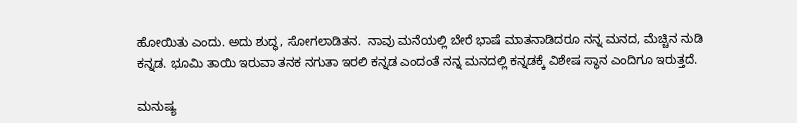ಹೋಯಿತು ಎಂದು. ಅದು ಶುದ್ಧ, ಸೋಗಲಾಡಿತನ.  ನಾವು ಮನೆಯಲ್ಲಿ ಬೇರೆ ಭಾಷೆ ಮಾತನಾಡಿದರೂ ನನ್ನ ಮನದ, ಮೆಚ್ಚಿನ ನುಡಿ ಕನ್ನಡ. ಭೂಮಿ ತಾಯಿ ಇರುವಾ ತನಕ ನಗುತಾ ಇರಲಿ ಕನ್ನಡ ಎಂದಂತೆ ನನ್ನ ಮನದಲ್ಲಿ ಕನ್ನಡಕ್ಕೆ ವಿಶೇಷ ಸ್ಥಾನ ಎಂದಿಗೂ ಇರುತ್ತದೆ.

ಮನುಷ್ಯ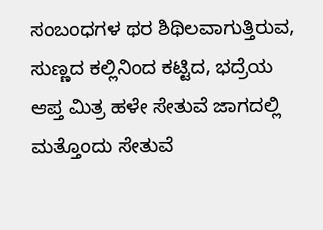ಸಂಬಂಧಗಳ ಥರ ಶಿಥಿಲವಾಗುತ್ತಿರುವ, ಸುಣ್ಣದ ಕಲ್ಲಿನಿಂದ ಕಟ್ಟಿದ, ಭದ್ರೆಯ ಆಪ್ತ ಮಿತ್ರ ಹಳೇ ಸೇತುವೆ ಜಾಗದಲ್ಲಿ ಮತ್ತೊಂದು ಸೇತುವೆ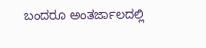ಬಂದರೂ ಅಂತರ್ಜಾಲದಲ್ಲಿ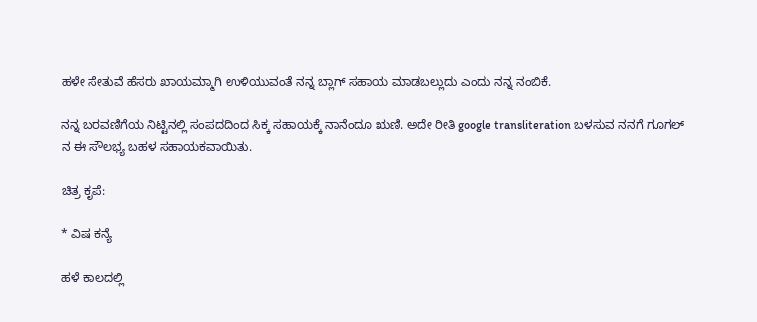ಹಳೇ ಸೇತುವೆ ಹೆಸರು ಖಾಯಮ್ಮಾಗಿ ಉಳಿಯುವಂತೆ ನನ್ನ ಬ್ಲಾಗ್ ಸಹಾಯ ಮಾಡಬಲ್ಲುದು ಎಂದು ನನ್ನ ನಂಬಿಕೆ.

ನನ್ನ ಬರವಣಿಗೆಯ ನಿಟ್ಟಿನಲ್ಲಿ ಸಂಪದದಿಂದ ಸಿಕ್ಕ ಸಹಾಯಕ್ಕೆ ನಾನೆಂದೂ ಋಣಿ. ಅದೇ ರೀತಿ google transliteration ಬಳಸುವ ನನಗೆ ಗೂಗಲ್ ನ ಈ ಸೌಲಭ್ಯ ಬಹಳ ಸಹಾಯಕವಾಯಿತು.

ಚಿತ್ರ ಕೃಪೆ:

* ವಿಷ ಕನ್ಯೆ

ಹಳೆ ಕಾಲದಲ್ಲಿ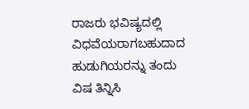ರಾಜರು ಭವಿಷ್ಯದಲ್ಲಿ ವಿಧವೆಯರಾಗಬಹುದಾದ ಹುಡುಗಿಯರನ್ನು ತಂದು ವಿಷ ತಿನ್ನಿಸಿ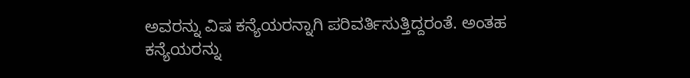ಅವರನ್ನು ವಿಷ ಕನ್ಯೆಯರನ್ನಾಗಿ ಪರಿವರ್ತಿಸುತ್ತಿದ್ದರಂತೆ. ಅಂತಹ ಕನ್ಯೆಯರನ್ನು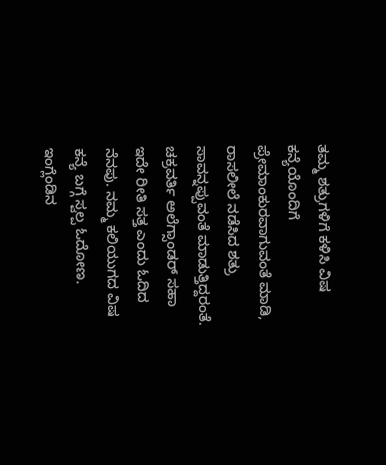ತಮ್ಮ ಶತ್ರುಗಳಿಗೆ ಕಳಿಸಿ ವಿಷ ಕನ್ಯೆಯೊಂದಿಗೆ ಪ್ರೇಮಾಂಕುರವಾಗುವಂತೆ ಮಾಡಿ, ರಾಸಲೀಲೆ ನಡೆಸಿದ ಶತ್ರು ಸಾವನ್ನಪ್ಪುವಂತೆ ಮಾಡುತ್ತಿದ್ದರಂತೆ. ಚಕ್ರವರ್ತಿ ಅಲೆಗ್ಸಾಂಡರ್ ಸಹಾ ಇದೇ ರೀತಿ ಸತ್ತ ಎಂದು ಓದಿದ ನೆನಪು. ನಮ್ಮ ಕಲಿಯುಗದ ವಿಷ ಕನ್ಯೆ ಬಗ್ಗೆ ಸ್ವಲ್ಪ ಓದೋಣ. ಇಂಗ್ಲೆಂಡಿನ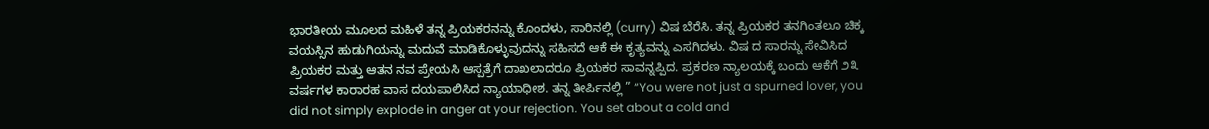ಭಾರತೀಯ ಮೂಲದ ಮಹಿಳೆ ತನ್ನ ಪ್ರಿಯಕರನನ್ನು ಕೊಂದಳು, ಸಾರಿನಲ್ಲಿ (curry) ವಿಷ ಬೆರೆಸಿ. ತನ್ನ ಪ್ರಿಯಕರ ತನಗಿಂತಲೂ ಚಿಕ್ಕ ವಯಸ್ಸಿನ ಹುಡುಗಿಯನ್ನು ಮದುವೆ ಮಾಡಿಕೊಳ್ಳುವುದನ್ನು ಸಹಿಸದೆ ಆಕೆ ಈ ಕೃತ್ಯವನ್ನು ಎಸಗಿದಳು. ವಿಷ ದ ಸಾರನ್ನು ಸೇವಿಸಿದ ಪ್ರಿಯಕರ ಮತ್ತು ಆತನ ನವ ಪ್ರೇಯಸಿ ಆಸ್ಪತ್ರೆಗೆ ದಾಖಲಾದರೂ ಪ್ರಿಯಕರ ಸಾವನ್ನಪ್ಪಿದ. ಪ್ರಕರಣ ನ್ಯಾಲಯಕ್ಕೆ ಬಂದು ಆಕೆಗೆ ೨೩ ವರ್ಷಗಳ ಕಾರಾರಹ ವಾಸ ದಯಪಾಲಿಸಿದ ನ್ಯಾಯಾಧೀಶ. ತನ್ನ ತೀರ್ಪಿನಲ್ಲಿ ” “You were not just a spurned lover, you did not simply explode in anger at your rejection. You set about a cold and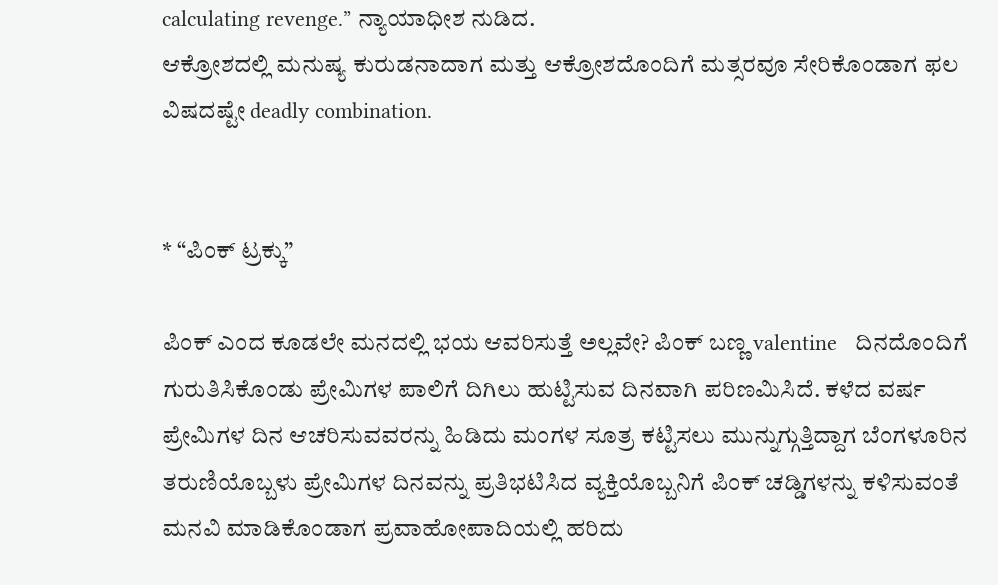calculating revenge.” ನ್ಯಾಯಾಧೀಶ ನುಡಿದ.
ಆಕ್ರೋಶದಲ್ಲಿ ಮನುಷ್ಯ ಕುರುಡನಾದಾಗ ಮತ್ತು ಆಕ್ರೋಶದೊಂದಿಗೆ ಮತ್ಸರವೂ ಸೇರಿಕೊಂಡಾಗ ಫಲ ವಿಷದಷ್ಟೇ deadly combination.


* “ಪಿಂಕ್ ಟ್ರಕ್ಕು”

ಪಿಂಕ್ ಎಂದ ಕೂಡಲೇ ಮನದಲ್ಲಿ ಭಯ ಆವರಿಸುತ್ತೆ ಅಲ್ಲವೇ? ಪಿಂಕ್ ಬಣ್ಣ valentine   ದಿನದೊಂದಿಗೆ ಗುರುತಿಸಿಕೊಂಡು ಪ್ರೇಮಿಗಳ ಪಾಲಿಗೆ ದಿಗಿಲು ಹುಟ್ಟಿಸುವ ದಿನವಾಗಿ ಪರಿಣಮಿಸಿದೆ. ಕಳೆದ ವರ್ಷ ಪ್ರೇಮಿಗಳ ದಿನ ಆಚರಿಸುವವರನ್ನು ಹಿಡಿದು ಮಂಗಳ ಸೂತ್ರ ಕಟ್ಟಿಸಲು ಮುನ್ನುಗ್ಗುತ್ತಿದ್ದಾಗ ಬೆಂಗಳೂರಿನ ತರುಣಿಯೊಬ್ಬಳು ಪ್ರೇಮಿಗಳ ದಿನವನ್ನು ಪ್ರತಿಭಟಿಸಿದ ವ್ಯಕ್ತಿಯೊಬ್ಬನಿಗೆ ಪಿಂಕ್ ಚಡ್ಡಿಗಳನ್ನು ಕಳಿಸುವಂತೆ ಮನವಿ ಮಾಡಿಕೊಂಡಾಗ ಪ್ರವಾಹೋಪಾದಿಯಲ್ಲಿ ಹರಿದು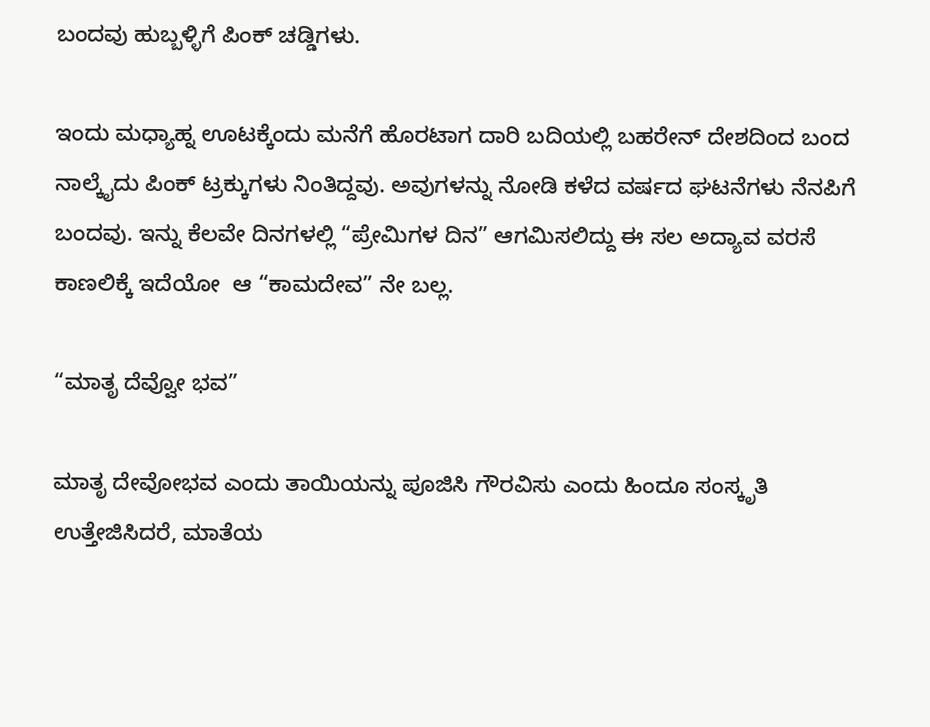ಬಂದವು ಹುಬ್ಬಳ್ಳಿಗೆ ಪಿಂಕ್ ಚಡ್ಡಿಗಳು.

ಇಂದು ಮಧ್ಯಾಹ್ನ ಊಟಕ್ಕೆಂದು ಮನೆಗೆ ಹೊರಟಾಗ ದಾರಿ ಬದಿಯಲ್ಲಿ ಬಹರೇನ್ ದೇಶದಿಂದ ಬಂದ ನಾಲ್ಕೈದು ಪಿಂಕ್ ಟ್ರಕ್ಕುಗಳು ನಿಂತಿದ್ದವು. ಅವುಗಳನ್ನು ನೋಡಿ ಕಳೆದ ವರ್ಷದ ಘಟನೆಗಳು ನೆನಪಿಗೆ ಬಂದವು. ಇನ್ನು ಕೆಲವೇ ದಿನಗಳಲ್ಲಿ “ಪ್ರೇಮಿಗಳ ದಿನ” ಆಗಮಿಸಲಿದ್ದು ಈ ಸಲ ಅದ್ಯಾವ ವರಸೆ ಕಾಣಲಿಕ್ಕೆ ಇದೆಯೋ  ಆ “ಕಾಮದೇವ” ನೇ ಬಲ್ಲ.

“ಮಾತೃ ದೆವ್ವೋ ಭವ”

ಮಾತೃ ದೇವೋಭವ ಎಂದು ತಾಯಿಯನ್ನು ಪೂಜಿಸಿ ಗೌರವಿಸು ಎಂದು ಹಿಂದೂ ಸಂಸ್ಕೃತಿ ಉತ್ತೇಜಿಸಿದರೆ, ಮಾತೆಯ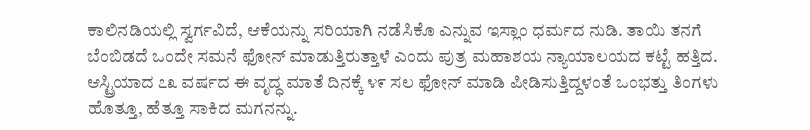ಕಾಲಿನಡಿಯಲ್ಲಿ ಸ್ವರ್ಗವಿದೆ, ಆಕೆಯನ್ನು ಸರಿಯಾಗಿ ನಡೆಸಿಕೊ ಎನ್ನುವ ಇಸ್ಲಾಂ ಧರ್ಮದ ನುಡಿ. ತಾಯಿ ತನಗೆ ಬೆಂಬಿಡದೆ ಒಂದೇ ಸಮನೆ ಫೋನ್ ಮಾಡುತ್ತಿರುತ್ತಾಳೆ ಎಂದು ಪುತ್ರ ಮಹಾಶಯ ನ್ಯಾಯಾಲಯದ ಕಟ್ಟೆ ಹತ್ತಿದ. ಆಸ್ಟ್ರಿಯಾದ ೭೩ ವರ್ಷದ ಈ ವೃದ್ಧ ಮಾತೆ ದಿನಕ್ಕೆ ೪೯ ಸಲ ಫೋನ್ ಮಾಡಿ ಪೀಡಿಸುತ್ತಿದ್ದಳಂತೆ ಒಂಭತ್ತು ತಿಂಗಳು ಹೊತ್ತೂ, ಹೆತ್ತೂ ಸಾಕಿದ ಮಗನನ್ನು.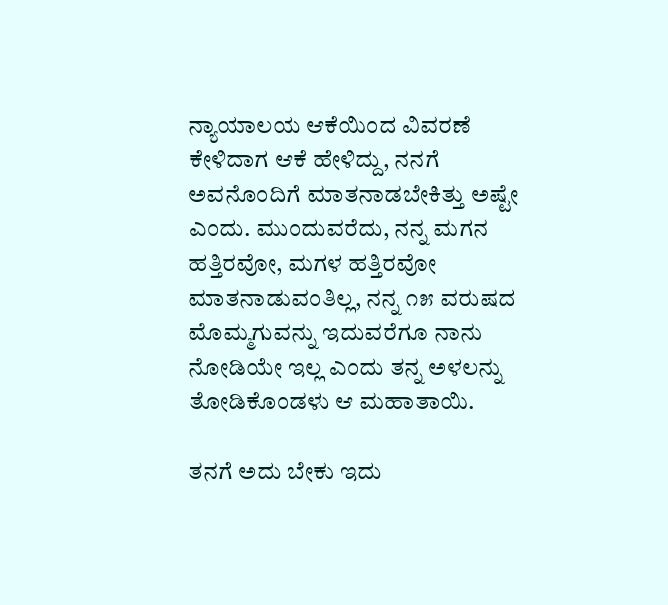ನ್ಯಾಯಾಲಯ ಆಕೆಯಿಂದ ವಿವರಣೆ ಕೇಳಿದಾಗ ಆಕೆ ಹೇಳಿದ್ದು, ನನಗೆ ಅವನೊಂದಿಗೆ ಮಾತನಾಡಬೇಕಿತ್ತು ಅಷ್ಟೇ ಎಂದು. ಮುಂದುವರೆದು, ನನ್ನ ಮಗನ ಹತ್ತಿರವೋ, ಮಗಳ ಹತ್ತಿರವೋ ಮಾತನಾಡುವಂತಿಲ್ಲ, ನನ್ನ ೧೫ ವರುಷದ ಮೊಮ್ಮಗುವನ್ನು ಇದುವರೆಗೂ ನಾನು ನೋಡಿಯೇ ಇಲ್ಲ ಎಂದು ತನ್ನ ಅಳಲನ್ನು ತೋಡಿಕೊಂಡಳು ಆ ಮಹಾತಾಯಿ.

ತನಗೆ ಅದು ಬೇಕು ಇದು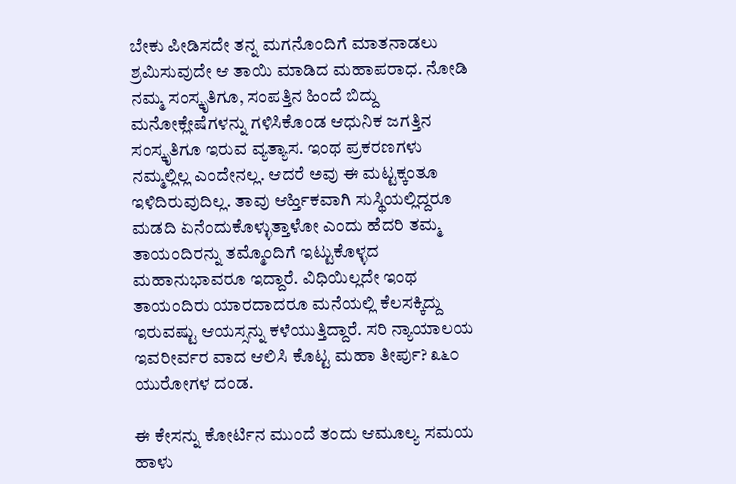ಬೇಕು ಪೀಡಿಸದೇ ತನ್ನ ಮಗನೊಂದಿಗೆ ಮಾತನಾಡಲು ಶ್ರಮಿಸುವುದೇ ಆ ತಾಯಿ ಮಾಡಿದ ಮಹಾಪರಾಧ. ನೋಡಿ ನಮ್ಮ ಸಂಸ್ಕೃತಿಗೂ, ಸಂಪತ್ತಿನ ಹಿಂದೆ ಬಿದ್ದು ಮನೋಕ್ಲೇಷೆಗಳನ್ನು ಗಳಿಸಿಕೊಂಡ ಆಧುನಿಕ ಜಗತ್ತಿನ ಸಂಸ್ಕೃತಿಗೂ ಇರುವ ವ್ಯತ್ಯಾಸ. ಇಂಥ ಪ್ರಕರಣಗಳು ನಮ್ಮಲ್ಲಿಲ್ಲ ಎಂದೇನಲ್ಲ. ಆದರೆ ಅವು ಈ ಮಟ್ಟಕ್ಕಂತೂ ಇಳಿದಿರುವುದಿಲ್ಲ. ತಾವು ಆರ್ಹ್ತಿಕವಾಗಿ ಸುಸ್ಥಿಯಲ್ಲಿದ್ದರೂ ಮಡದಿ ಏನೆಂದುಕೊಳ್ಳುತ್ತಾಳೋ ಎಂದು ಹೆದರಿ ತಮ್ಮ ತಾಯಂದಿರನ್ನು ತಮ್ಮೊಂದಿಗೆ ಇಟ್ಟುಕೊಳ್ಳದ ಮಹಾನುಭಾವರೂ ಇದ್ದಾರೆ. ವಿಧಿಯಿಲ್ಲದೇ ಇಂಥ ತಾಯಂದಿರು ಯಾರದಾದರೂ ಮನೆಯಲ್ಲಿ ಕೆಲಸಕ್ಕಿದ್ದು ಇರುವಷ್ಟು ಆಯಸ್ಸನ್ನು ಕಳೆಯುತ್ತಿದ್ದಾರೆ. ಸರಿ ನ್ಯಾಯಾಲಯ ಇವರೀರ್ವರ ವಾದ ಆಲಿಸಿ ಕೊಟ್ಟ ಮಹಾ ತೀರ್ಪು? ೩೬೦ ಯುರೋಗಳ ದಂಡ.

ಈ ಕೇಸನ್ನು ಕೋರ್ಟಿನ ಮುಂದೆ ತಂದು ಆಮೂಲ್ಯ ಸಮಯ ಹಾಳು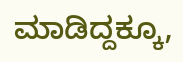ಮಾಡಿದ್ದಕ್ಕೂ,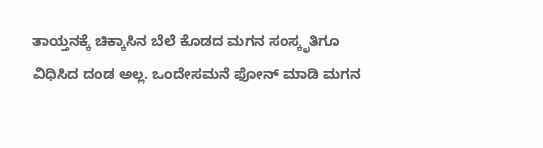ತಾಯ್ತನಕ್ಕೆ ಚಿಕ್ಕಾಸಿನ ಬೆಲೆ ಕೊಡದ ಮಗನ ಸಂಸ್ಕೃತಿಗೂ ವಿಧಿಸಿದ ದಂಡ ಅಲ್ಲ. ಒಂದೇಸಮನೆ ಫೋನ್ ಮಾಡಿ ಮಗನ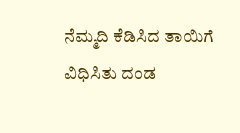ನೆಮ್ಮದಿ ಕೆಡಿಸಿದ ತಾಯಿಗೆ ವಿಧಿಸಿತು ದಂಡ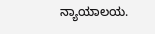ನ್ಯಾಯಾಲಯ.